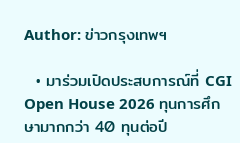Author: ข่าวกรุงเทพฯ

  • มาร่วมเปิดประสบการณ์ที่ CGI Open House 2026 ทุนการศึกษามากกว่า 40 ทุนต่อปี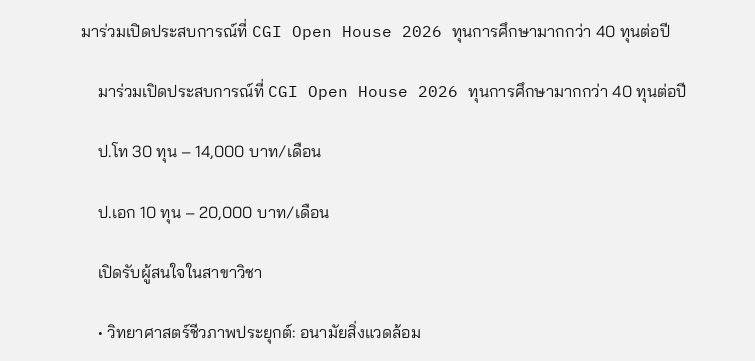มาร่วมเปิดประสบการณ์ที่ CGI Open House 2026 ทุนการศึกษามากกว่า 40 ทุนต่อปี

    มาร่วมเปิดประสบการณ์ที่ CGI Open House 2026 ทุนการศึกษามากกว่า 40 ทุนต่อปี

    ป.โท 30 ทุน – 14,000 บาท/เดือน

    ป.เอก 10 ทุน – 20,000 บาท/เดือน

    เปิดรับผู้สนใจในสาขาวิชา

    • วิทยาศาสตร์ชีวภาพประยุกต์: อนามัยสิ่งแวดล้อม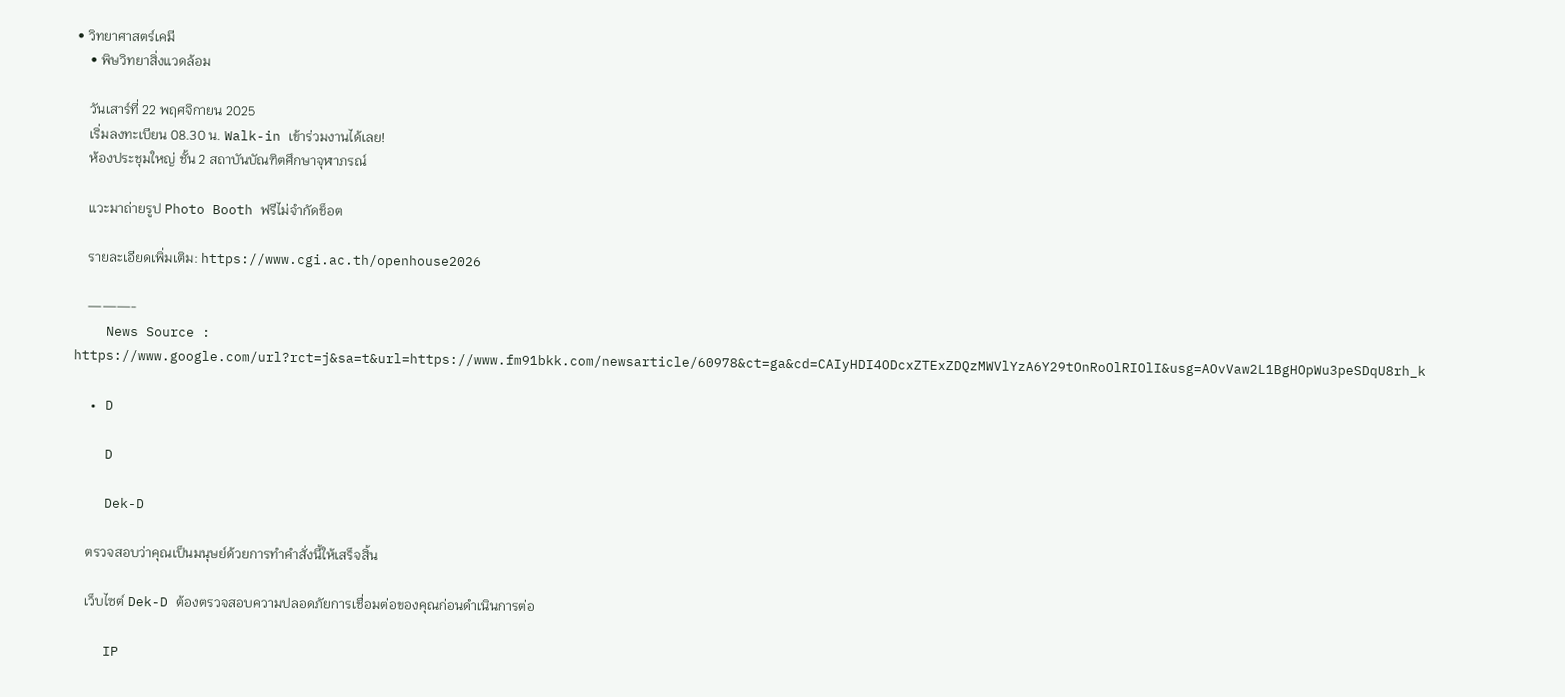• วิทยาศาสตร์เคมี
    • พิษวิทยาสิ่งแวดล้อม

    วันเสาร์ที่ 22 พฤศจิกายน 2025
    เริ่มลงทะเบียน 08.30 น. Walk-in เข้าร่วมงานได้เลย!
    ห้องประชุมใหญ่ ชั้น 2 สถาบันบัณฑิตศึกษาจุฬาภรณ์

    แวะมาถ่ายรูป Photo Booth ฟรีไม่จำกัดช็อต

    รายละเอียดเพิ่มเติม: https://www.cgi.ac.th/openhouse2026

    ———-
    News Source : https://www.google.com/url?rct=j&sa=t&url=https://www.fm91bkk.com/newsarticle/60978&ct=ga&cd=CAIyHDI4ODcxZTExZDQzMWVlYzA6Y29tOnRoOlRIOlI&usg=AOvVaw2L1BgHOpWu3peSDqU8rh_k

  • D

    D

    Dek-D

    ตรวจสอบว่าคุณเป็นมนุษย์ด้วยการทำคำสั่งนี้ให้เสร็จสิ้น

    เว็บไซต์ Dek-D ต้องตรวจสอบความปลอดภัยการเชื่อมต่อของคุณก่อนดำเนินการต่อ

    IP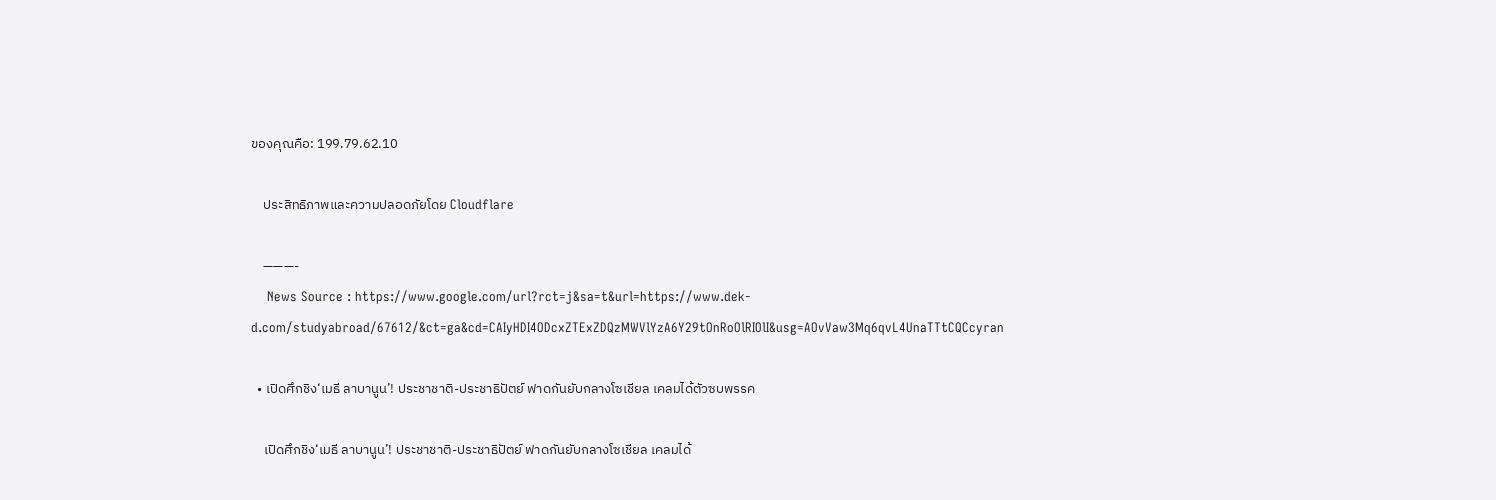ของคุณคือ: 199.79.62.10

    ประสิทธิภาพและความปลอดภัยโดย Cloudflare

    ———-
    News Source : https://www.google.com/url?rct=j&sa=t&url=https://www.dek-d.com/studyabroad/67612/&ct=ga&cd=CAIyHDI4ODcxZTExZDQzMWVlYzA6Y29tOnRoOlRIOlI&usg=AOvVaw3Mq6qvL4UnaTTtCQCcyran

  • เปิดศึกชิง‘เมธี ลาบานูน’! ประชาชาติ-ประชาธิปัตย์ ฟาดกันยับกลางโซเชียล เคลมได้ตัวซบพรรค

    เปิดศึกชิง‘เมธี ลาบานูน’! ประชาชาติ-ประชาธิปัตย์ ฟาดกันยับกลางโซเชียล เคลมได้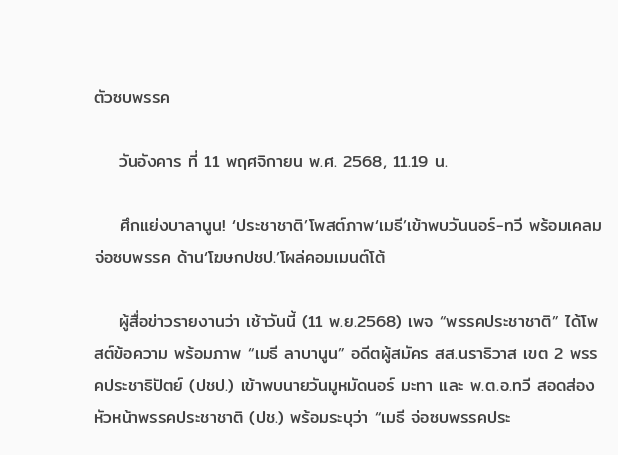ตัวซบพรรค

    วันอังคาร ที่ 11 พฤศจิกายน พ.ศ. 2568, 11.19 น.

    ศึกแย่งบาลานูน! ‘ประชาชาติ’โพสต์ภาพ‘เมธี’เข้าพบวันนอร์-ทวี พร้อมเคลมจ่อซบพรรค ด้าน‘โฆษกปชป.’โผล่คอมเมนต์โต้

    ผู้สื่อข่าวรายงานว่า เช้าวันนี้ (11 พ.ย.2568) เพจ “พรรคประชาชาติ” ได้โพสต์ข้อความ พร้อมภาพ “เมธี ลาบานูน” อดีตผู้สมัคร สส.นราธิวาส เขต 2 พรรคประชาธิปัตย์ (ปชป.) เข้าพบนายวันมูหมัดนอร์ มะทา และ พ.ต.อ.ทวี สอดส่อง หัวหน้าพรรคประชาชาติ (ปช.) พร้อมระบุว่า “เมธี จ่อซบพรรคประ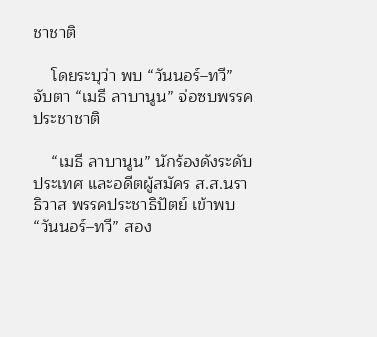ชาชาติ

    โดยระบุว่า พบ “วันนอร์–ทวี” จับตา “เมธี ลาบานูน” จ่อซบพรรคประชาชาติ

    “เมธี ลาบานูน” นักร้องดังระดับประเทศ และอดีตผู้สมัคร ส.ส.นราธิวาส พรรคประชาธิปัตย์ เข้าพบ “วันนอร์–ทวี” สอง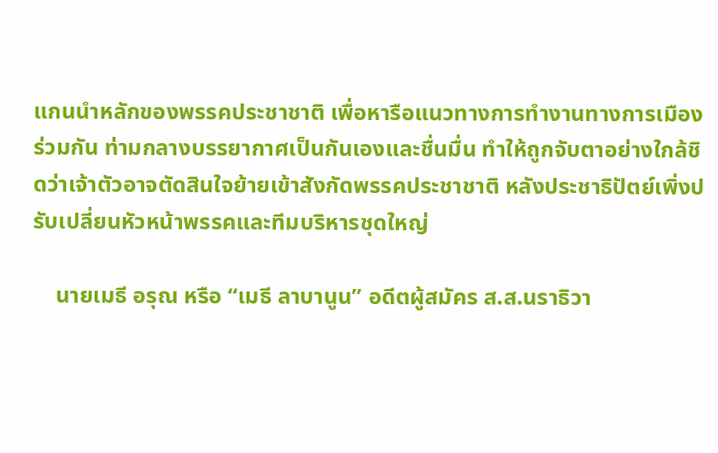แกนนำหลักของพรรคประชาชาติ เพื่อหารือแนวทางการทำงานทางการเมืองร่วมกัน ท่ามกลางบรรยากาศเป็นกันเองและชื่นมื่น ทำให้ถูกจับตาอย่างใกล้ชิดว่าเจ้าตัวอาจตัดสินใจย้ายเข้าสังกัดพรรคประชาชาติ หลังประชาธิปัตย์เพิ่งปรับเปลี่ยนหัวหน้าพรรคและทีมบริหารชุดใหญ่

    นายเมธี อรุณ หรือ “เมธี ลาบานูน” อดีตผู้สมัคร ส.ส.นราธิวา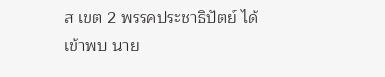ส เขต 2 พรรคประชาธิปัตย์ ได้เข้าพบ นาย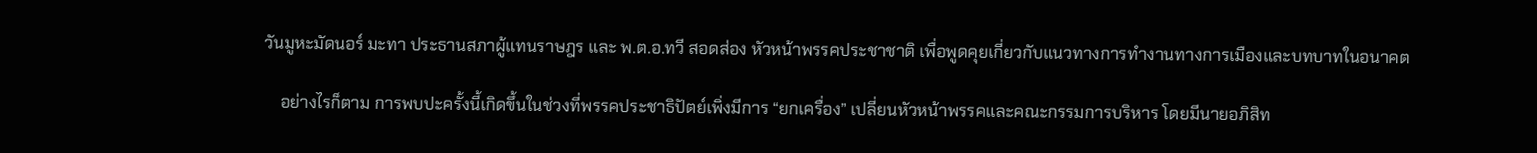วันมูหะมัดนอร์ มะทา ประธานสภาผู้แทนราษฎร และ พ.ต.อ.ทวี สอดส่อง หัวหน้าพรรคประชาชาติ เพื่อพูดคุยเกี่ยวกับแนวทางการทำงานทางการเมืองและบทบาทในอนาคต

    อย่างไรก็ตาม การพบปะครั้งนี้เกิดขึ้นในช่วงที่พรรคประชาธิปัตย์เพิ่งมีการ “ยกเครื่อง” เปลี่ยนหัวหน้าพรรคและคณะกรรมการบริหาร โดยมีนายอภิสิท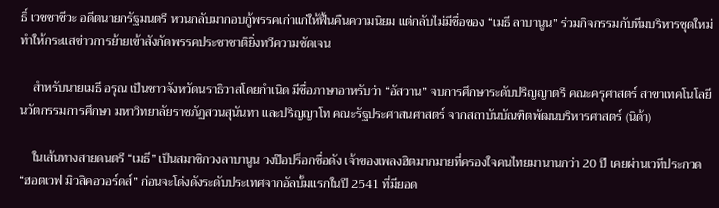ธิ์ เวชชาชีวะ อดีตนายกรัฐมนตรี หวนกลับมากอบกู้พรรคเก่าแก่ให้ฟื้นคืนความนิยม แต่กลับไม่มีชื่อของ “เมธี ลาบานูน” ร่วมกิจกรรมกับทีมบริหารชุดใหม่ ทำให้กระแสข่าวการย้ายเข้าสังกัดพรรคประชาชาติยิ่งทวีความชัดเจน

    สำหรับนายเมธี อรุณ เป็นชาวจังหวัดนราธิวาสโดยกำเนิด มีชื่อภาษาอาหรับว่า “อัสวาน” จบการศึกษาระดับปริญญาตรี คณะครุศาสตร์ สาขาเทคโนโลยีนวัตกรรมการศึกษา มหาวิทยาลัยราชภัฏสวนสุนันทา และปริญญาโท คณะรัฐประศาสนศาสตร์ จากสถาบันบัณฑิตพัฒนบริหารศาสตร์ (นิด้า)

    ในเส้นทางสายดนตรี “เมธี” เป็นสมาชิกวงลาบานูน วงป๊อปร็อกชื่อดัง เจ้าของเพลงฮิตมากมายที่ครองใจคนไทยมานานกว่า 20 ปี เคยผ่านเวทีประกวด “ฮอตเวฟ มิวสิคอวอร์ดส์” ก่อนจะโด่งดังระดับประเทศจากอัลบั้มแรกในปี 2541 ที่มียอด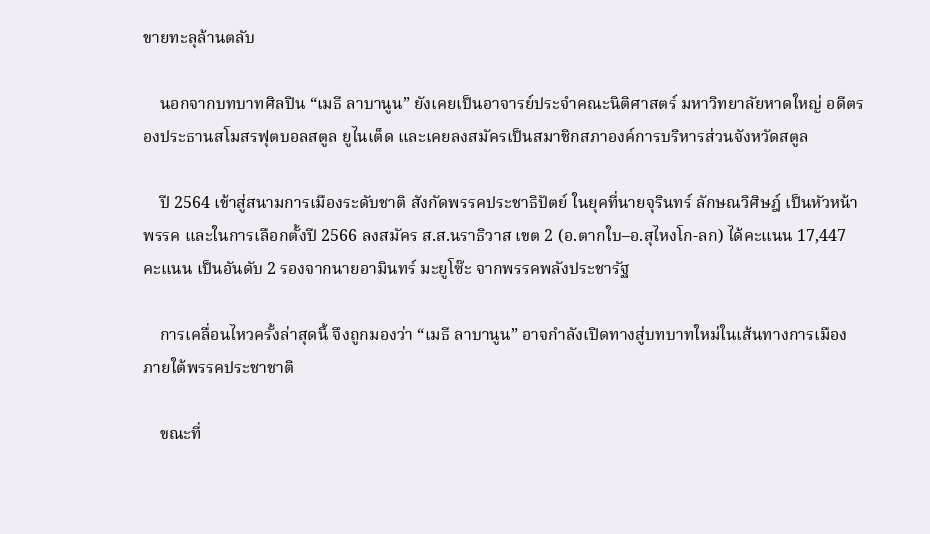ขายทะลุล้านตลับ

    นอกจากบทบาทศิลปิน “เมธี ลาบานูน” ยังเคยเป็นอาจารย์ประจำคณะนิติศาสตร์ มหาวิทยาลัยหาดใหญ่ อดีตรองประธานสโมสรฟุตบอลสตูล ยูไนเต็ด และเคยลงสมัครเป็นสมาชิกสภาองค์การบริหารส่วนจังหวัดสตูล

    ปี 2564 เข้าสู่สนามการเมืองระดับชาติ สังกัดพรรคประชาธิปัตย์ ในยุคที่นายจุรินทร์ ลักษณวิศิษฎ์ เป็นหัวหน้าพรรค และในการเลือกตั้งปี 2566 ลงสมัคร ส.ส.นราธิวาส เขต 2 (อ.ตากใบ–อ.สุไหงโก-ลก) ได้คะแนน 17,447 คะแนน เป็นอันดับ 2 รองจากนายอามินทร์ มะยูโซ๊ะ จากพรรคพลังประชารัฐ

    การเคลื่อนไหวครั้งล่าสุดนี้ จึงถูกมองว่า “เมธี ลาบานูน” อาจกำลังเปิดทางสู่บทบาทใหม่ในเส้นทางการเมือง ภายใต้พรรคประชาชาติ

    ขณะที่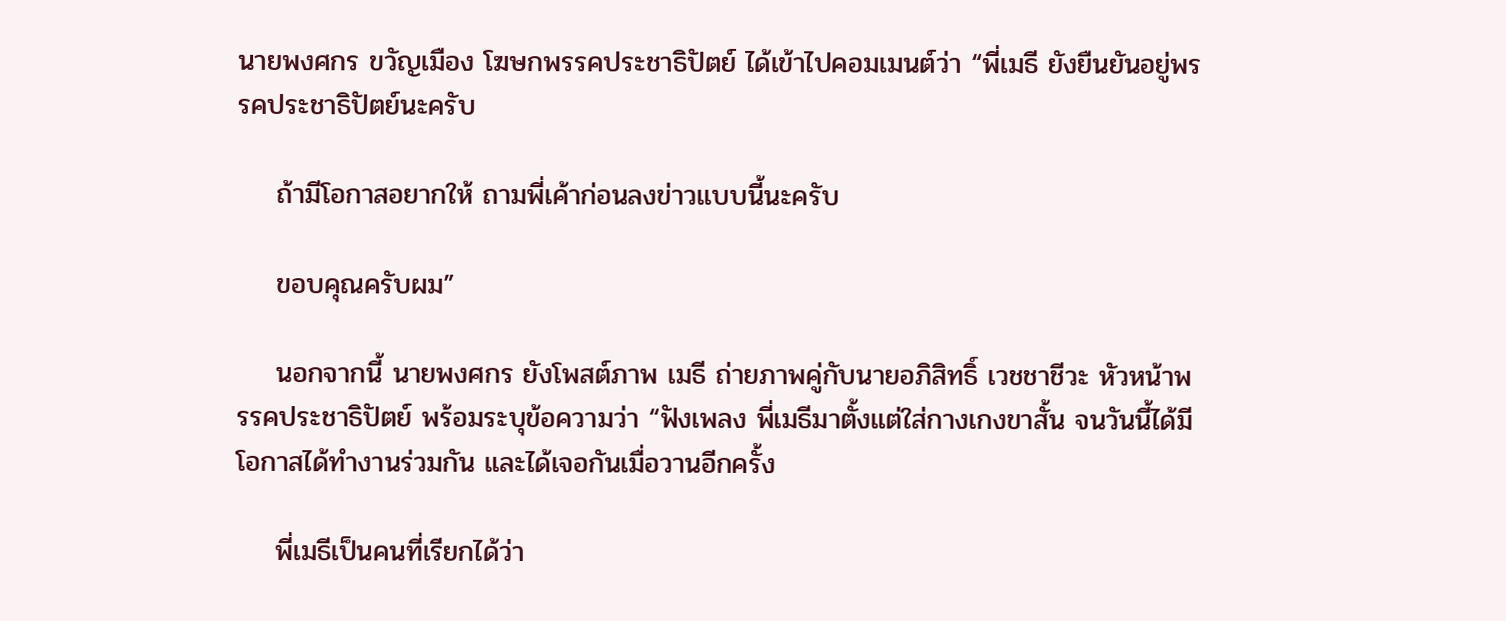นายพงศกร ขวัญเมือง โฆษกพรรคประชาธิปัตย์ ได้เข้าไปคอมเมนต์ว่า “พี่เมธี ยังยืนยันอยู่พรรคประชาธิปัตย์นะครับ

    ถ้ามีโอกาสอยากให้ ถามพี่เค้าก่อนลงข่าวแบบนี้นะครับ

    ขอบคุณครับผม”

    นอกจากนี้ นายพงศกร ยังโพสต์ภาพ เมธี ถ่ายภาพคู่กับนายอภิสิทธิ์ เวชชาชีวะ หัวหน้าพรรคประชาธิปัตย์ พร้อมระบุข้อความว่า “ฟังเพลง พี่เมธีมาตั้งแต่ใส่กางเกงขาสั้น จนวันนี้ได้มีโอกาสได้ทำงานร่วมกัน และได้เจอกันเมื่อวานอีกครั้ง

    พี่เมธีเป็นคนที่เรียกได้ว่า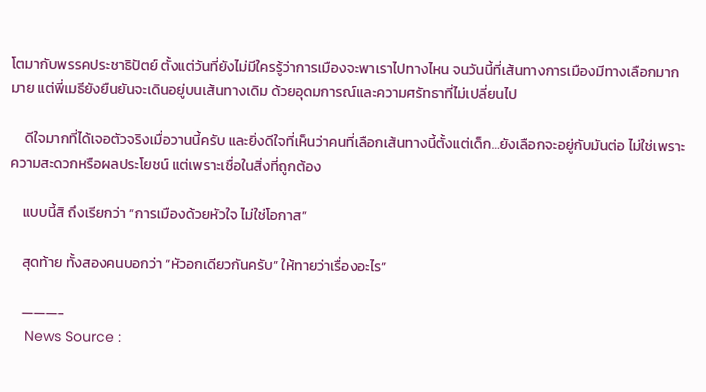โตมากับพรรคประชาธิปัตย์ ตั้งแต่วันที่ยังไม่มีใครรู้ว่าการเมืองจะพาเราไปทางไหน จนวันนี้ที่เส้นทางการเมืองมีทางเลือกมากมาย แต่พี่เมธียังยืนยันจะเดินอยู่บนเส้นทางเดิม ด้วยอุดมการณ์และความศรัทธาที่ไม่เปลี่ยนไป

    ดีใจมากที่ได้เจอตัวจริงเมื่อวานนี้ครับ และยิ่งดีใจที่เห็นว่าคนที่เลือกเส้นทางนี้ตั้งแต่เด็ก…ยังเลือกจะอยู่กับมันต่อ ไม่ใช่เพราะความสะดวกหรือผลประโยชน์ แต่เพราะเชื่อในสิ่งที่ถูกต้อง

    แบบนี้สิ ถึงเรียกว่า “การเมืองด้วยหัวใจ ไม่ใช่โอกาส”

    สุดท้าย ทั้งสองคนบอกว่า “หัวอกเดียวกันครับ” ให้ทายว่าเรื่องอะไร”

    ———-
    News Source :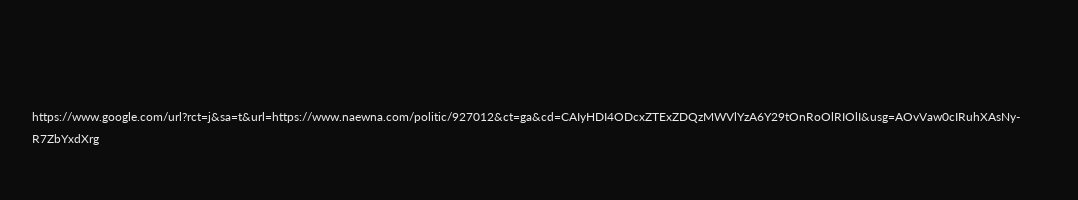https://www.google.com/url?rct=j&sa=t&url=https://www.naewna.com/politic/927012&ct=ga&cd=CAIyHDI4ODcxZTExZDQzMWVlYzA6Y29tOnRoOlRIOlI&usg=AOvVaw0cIRuhXAsNy-R7ZbYxdXrg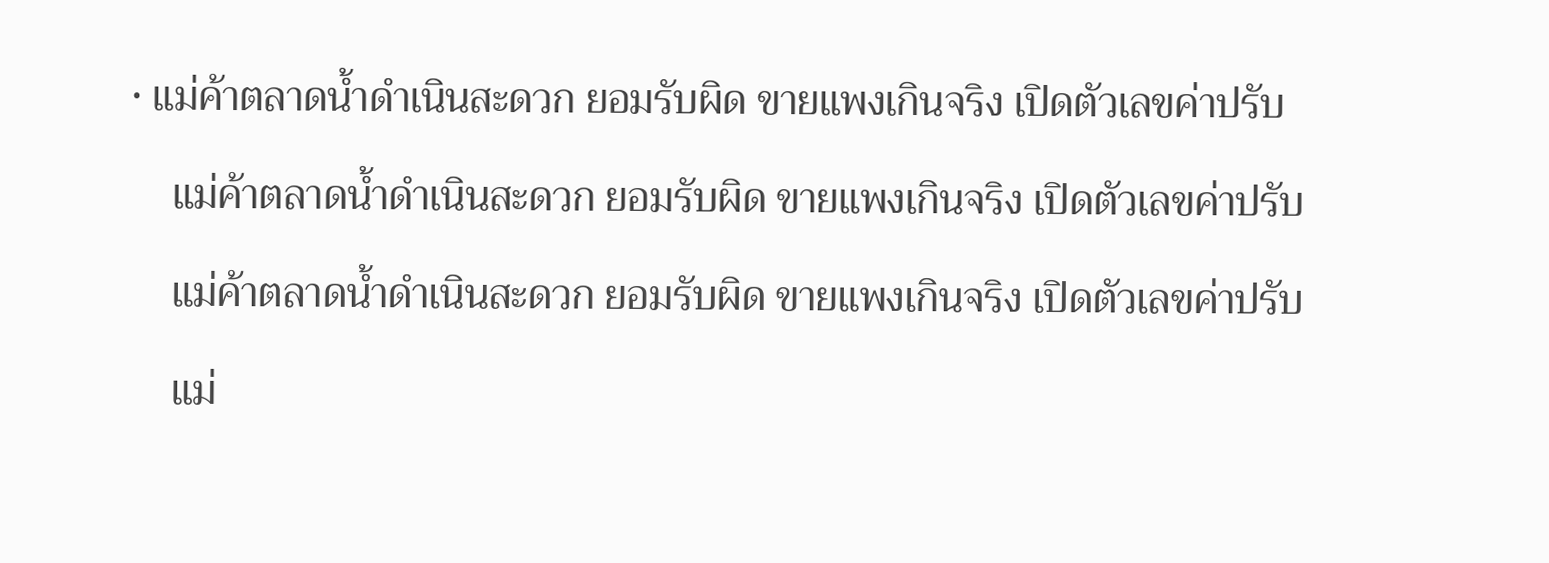• แม่ค้าตลาดน้ำดำเนินสะดวก ยอมรับผิด ขายแพงเกินจริง เปิดตัวเลขค่าปรับ

    แม่ค้าตลาดน้ำดำเนินสะดวก ยอมรับผิด ขายแพงเกินจริง เปิดตัวเลขค่าปรับ

    แม่ค้าตลาดน้ำดำเนินสะดวก ยอมรับผิด ขายแพงเกินจริง เปิดตัวเลขค่าปรับ

    แม่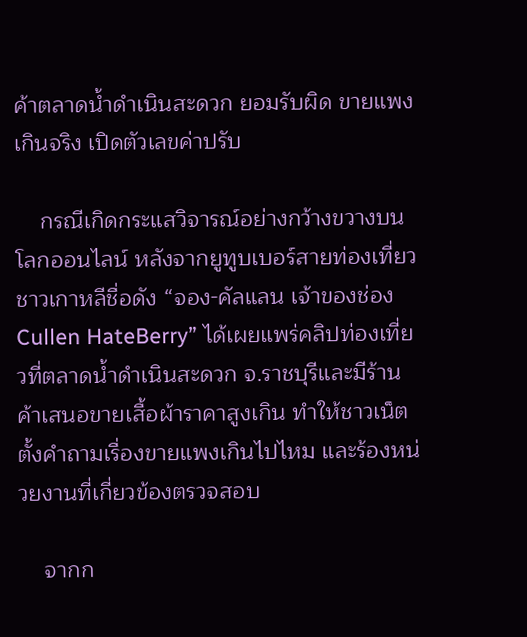ค้าตลาดน้ำดำเนินสะดวก ยอมรับผิด ขายแพงเกินจริง เปิดตัวเลขค่าปรับ

    กรณีเกิดกระแสวิจารณ์อย่างกว้างขวางบนโลกออนไลน์ หลังจากยูทูบเบอร์สายท่องเที่ยวชาวเกาหลีชื่อดัง “จอง-คัลแลน เจ้าของช่อง Cullen HateBerry” ได้เผยแพร่คลิปท่องเที่ยวที่ตลาดน้ำดำเนินสะดวก จ.ราชบุรีและมีร้านค้าเสนอขายเสื้อผ้าราคาสูงเกิน ทำให้ชาวเน็ตตั้งคำถามเรื่องขายแพงเกินไปไหม และร้องหน่วยงานที่เกี่ยวข้องตรวจสอบ

    จากก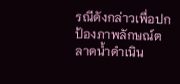รณีดังกล่าวเพื่อปกป้องภาพลักษณ์ตลาดน้ำดำเนิน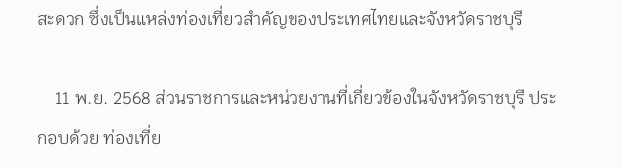สะดวก ซึ่งเป็นแหล่งท่องเที่ยวสำคัญของประเทศไทยและจังหวัดราชบุรี

    11 พ.ย. 2568 ส่วนราชการและหน่วยงานที่เกี่ยวข้องในจังหวัดราชบุรี ประกอบด้วย ท่องเที่ย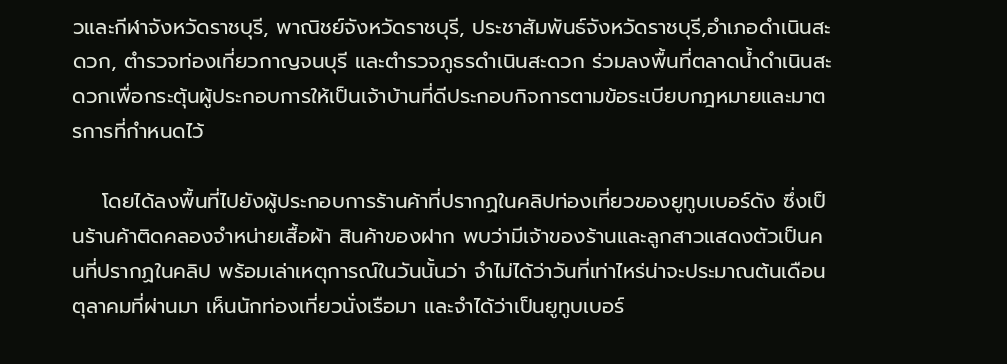วและกีฬาจังหวัดราชบุรี, พาณิชย์จังหวัดราชบุรี, ประชาสัมพันธ์จังหวัดราชบุรี,อำเภอดำเนินสะดวก, ตำรวจท่องเที่ยวกาญจนบุรี และตำรวจภูธรดำเนินสะดวก ร่วมลงพื้นที่ตลาดน้ำดำเนินสะดวกเพื่อกระตุ้นผู้ประกอบการให้เป็นเจ้าบ้านที่ดีประกอบกิจการตามข้อระเบียบกฎหมายและมาตรการที่กำหนดไว้

    โดยได้ลงพื้นที่ไปยังผู้ประกอบการร้านค้าที่ปรากฏในคลิปท่องเที่ยวของยูทูบเบอร์ดัง ซึ่งเป็นร้านค้าติดคลองจำหน่ายเสื้อผ้า สินค้าของฝาก พบว่ามีเจ้าของร้านและลูกสาวแสดงตัวเป็นคนที่ปรากฏในคลิป พร้อมเล่าเหตุการณ์ในวันนั้นว่า จำไม่ได้ว่าวันที่เท่าไหร่น่าจะประมาณต้นเดือนตุลาคมที่ผ่านมา เห็นนักท่องเที่ยวนั่งเรือมา และจำได้ว่าเป็นยูทูบเบอร์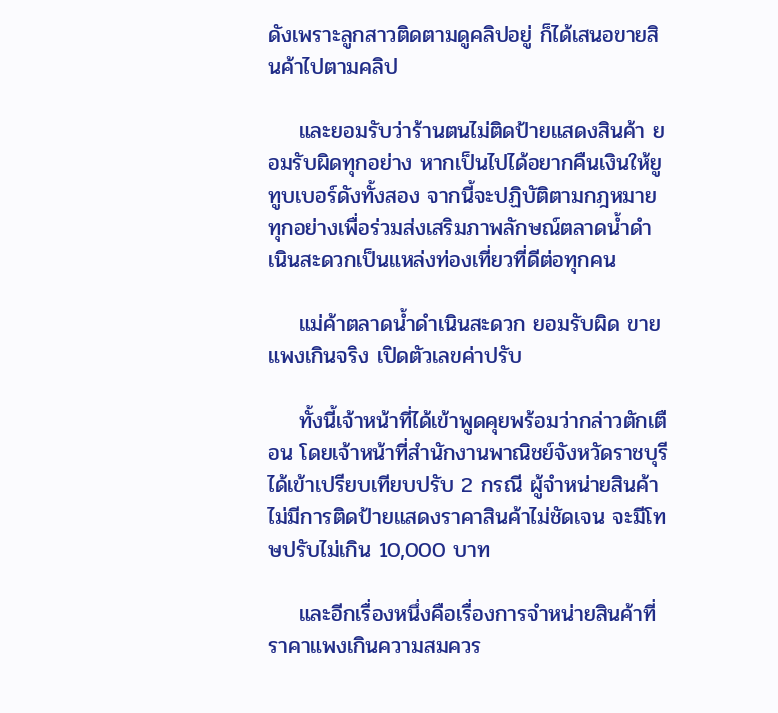ดังเพราะลูกสาวติดตามดูคลิปอยู่ ก็ได้เสนอขายสินค้าไปตามคลิป

    และยอมรับว่าร้านตนไม่ติดป้ายแสดงสินค้า ยอมรับผิดทุกอย่าง หากเป็นไปได้อยากคืนเงินให้ยูทูบเบอร์ดังทั้งสอง จากนี้จะปฏิบัติตามกฎหมายทุกอย่างเพื่อร่วมส่งเสริมภาพลักษณ์ตลาดน้ำดำเนินสะดวกเป็นแหล่งท่องเที่ยวที่ดีต่อทุกคน

    แม่ค้าตลาดน้ำดำเนินสะดวก ยอมรับผิด ขายแพงเกินจริง เปิดตัวเลขค่าปรับ

    ทั้งนี้เจ้าหน้าที่ได้เข้าพูดคุยพร้อมว่ากล่าวตักเตือน โดยเจ้าหน้าที่สำนักงานพาณิชย์จังหวัดราชบุรีได้เข้าเปรียบเทียบปรับ 2 กรณี ผู้จำหน่ายสินค้าไม่มีการติดป้ายแสดงราคาสินค้าไม่ชัดเจน จะมีโทษปรับไม่เกิน 10,000 บาท

    และอีกเรื่องหนึ่งคือเรื่องการจำหน่ายสินค้าที่ราคาแพงเกินความสมควร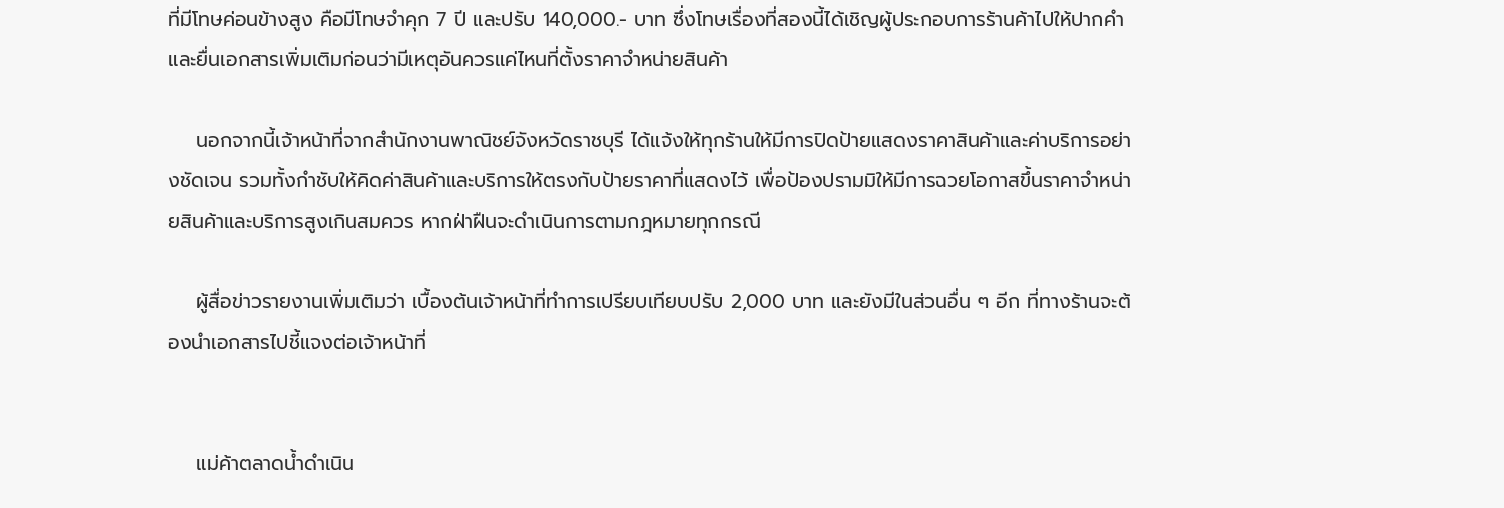ที่มีโทษค่อนข้างสูง คือมีโทษจำคุก 7 ปี และปรับ 140,000.- บาท ซึ่งโทษเรื่องที่สองนี้ได้เชิญผู้ประกอบการร้านค้าไปให้ปากคำและยื่นเอกสารเพิ่มเติมก่อนว่ามีเหตุอันควรแค่ไหนที่ตั้งราคาจำหน่ายสินค้า

    นอกจากนี้เจ้าหน้าที่จากสำนักงานพาณิชย์จังหวัดราชบุรี ได้แจ้งให้ทุกร้านให้มีการปิดป้ายแสดงราคาสินค้าและค่าบริการอย่างชัดเจน รวมทั้งกำชับให้คิดค่าสินค้าและบริการให้ตรงกับป้ายราคาที่แสดงไว้ เพื่อป้องปรามมิให้มีการฉวยโอกาสขึ้นราคาจำหน่ายสินค้าและบริการสูงเกินสมควร หากฝ่าฝืนจะดำเนินการตามกฎหมายทุกกรณี

    ผู้สื่อข่าวรายงานเพิ่มเติมว่า เบื้องต้นเจ้าหน้าที่ทำการเปรียบเทียบปรับ 2,000 บาท และยังมีในส่วนอื่น ๆ อีก ที่ทางร้านจะต้องนำเอกสารไปชี้แจงต่อเจ้าหน้าที่


    แม่ค้าตลาดน้ำดำเนิน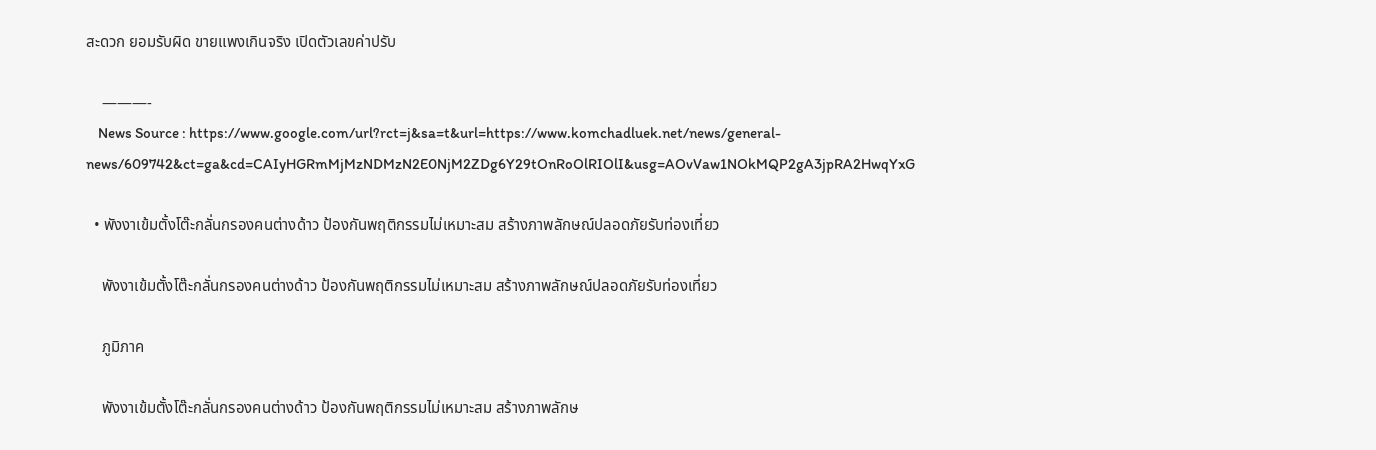สะดวก ยอมรับผิด ขายแพงเกินจริง เปิดตัวเลขค่าปรับ

    ———-
    News Source : https://www.google.com/url?rct=j&sa=t&url=https://www.komchadluek.net/news/general-news/609742&ct=ga&cd=CAIyHGRmMjMzNDMzN2E0NjM2ZDg6Y29tOnRoOlRIOlI&usg=AOvVaw1NOkMQP2gA3jpRA2HwqYxG

  • พังงาเข้มตั้งโต๊ะกลั่นกรองคนต่างด้าว ป้องกันพฤติกรรมไม่เหมาะสม สร้างภาพลักษณ์ปลอดภัยรับท่องเที่ยว

    พังงาเข้มตั้งโต๊ะกลั่นกรองคนต่างด้าว ป้องกันพฤติกรรมไม่เหมาะสม สร้างภาพลักษณ์ปลอดภัยรับท่องเที่ยว

    ภูมิภาค

    พังงาเข้มตั้งโต๊ะกลั่นกรองคนต่างด้าว ป้องกันพฤติกรรมไม่เหมาะสม สร้างภาพลักษ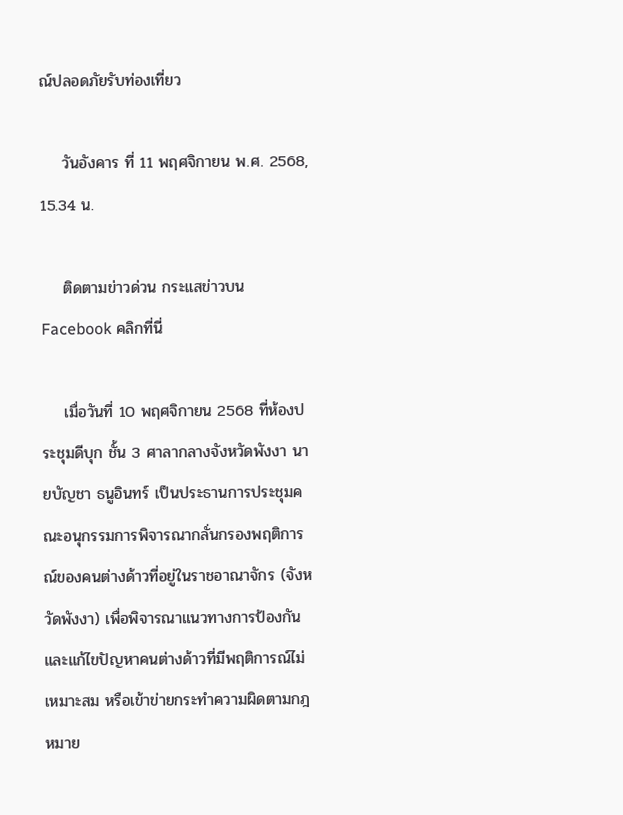ณ์ปลอดภัยรับท่องเที่ยว

    วันอังคาร ที่ 11 พฤศจิกายน พ.ศ. 2568, 15.34 น.

    ติดตามข่าวด่วน กระแสข่าวบน Facebook คลิกที่นี่

    เมื่อวันที่ 10 พฤศจิกายน 2568 ที่ห้องประชุมดีบุก ชั้น 3 ศาลากลางจังหวัดพังงา นายบัญชา ธนูอินทร์ เป็นประธานการประชุมคณะอนุกรรมการพิจารณากลั่นกรองพฤติการณ์ของคนต่างด้าวที่อยู่ในราชอาณาจักร (จังหวัดพังงา) เพื่อพิจารณาแนวทางการป้องกันและแก้ไขปัญหาคนต่างด้าวที่มีพฤติการณ์ไม่เหมาะสม หรือเข้าข่ายกระทำความผิดตามกฎหมาย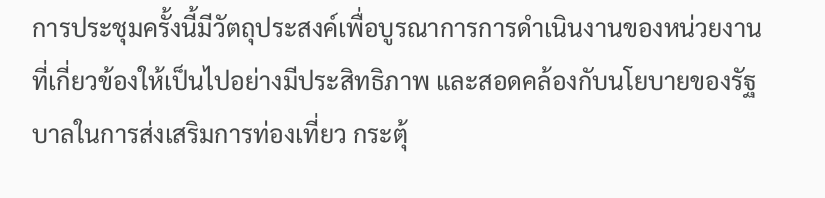การประชุมครั้งนี้มีวัตถุประสงค์เพื่อบูรณาการการดำเนินงานของหน่วยงานที่เกี่ยวข้องให้เป็นไปอย่างมีประสิทธิภาพ และสอดคล้องกับนโยบายของรัฐบาลในการส่งเสริมการท่องเที่ยว กระตุ้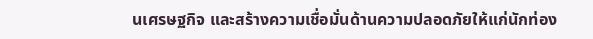นเศรษฐกิจ และสร้างความเชื่อมั่นด้านความปลอดภัยให้แก่นักท่อง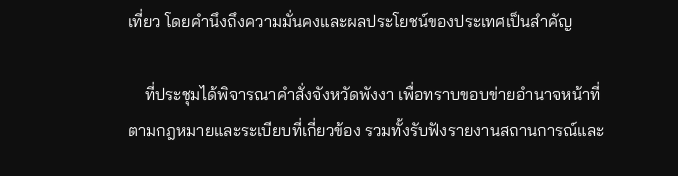เที่ยว โดยคำนึงถึงความมั่นคงและผลประโยชน์ของประเทศเป็นสำคัญ

    ที่ประชุมได้พิจารณาคำสั่งจังหวัดพังงา เพื่อทราบขอบข่ายอำนาจหน้าที่ตามกฎหมายและระเบียบที่เกี่ยวข้อง รวมทั้งรับฟังรายงานสถานการณ์และ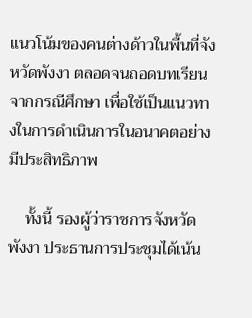แนวโน้มของคนต่างด้าวในพื้นที่จังหวัดพังงา ตลอดจนถอดบทเรียนจากกรณีศึกษา เพื่อใช้เป็นแนวทางในการดำเนินการในอนาคตอย่างมีประสิทธิภาพ

    ทั้งนี้ รองผู้ว่าราชการจังหวัดพังงา ประธานการประชุมได้เน้น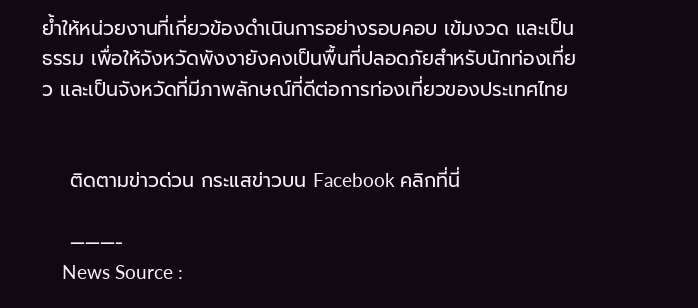ย้ำให้หน่วยงานที่เกี่ยวข้องดำเนินการอย่างรอบคอบ เข้มงวด และเป็นธรรม เพื่อให้จังหวัดพังงายังคงเป็นพื้นที่ปลอดภัยสำหรับนักท่องเที่ยว และเป็นจังหวัดที่มีภาพลักษณ์ที่ดีต่อการท่องเที่ยวของประเทศไทย


    ติดตามข่าวด่วน กระแสข่าวบน Facebook คลิกที่นี่

    ———-
    News Source :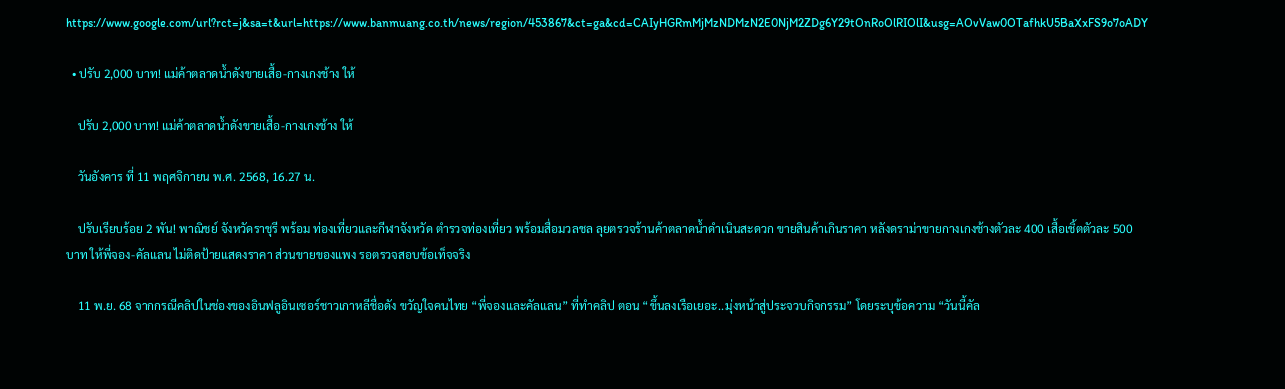https://www.google.com/url?rct=j&sa=t&url=https://www.banmuang.co.th/news/region/453867&ct=ga&cd=CAIyHGRmMjMzNDMzN2E0NjM2ZDg6Y29tOnRoOlRIOlI&usg=AOvVaw0OTafhkU5BaXxFS9o7oADY

  • ปรับ 2,000 บาท! แม่ค้าตลาดน้ำดังขายเสื้อ-กางเกงช้าง ให้

    ปรับ 2,000 บาท! แม่ค้าตลาดน้ำดังขายเสื้อ-กางเกงช้าง ให้

    วันอังคาร ที่ 11 พฤศจิกายน พ.ศ. 2568, 16.27 น.

    ปรับเรียบร้อย 2 พัน! พาณิชย์ จังหวัดราชุรี พร้อม ท่องเที่ยวและกีฬาจังหวัด ตำรวจท่องเที่ยว พร้อมสื่อมวลชล ลุยตรวจร้านค้าตลาดน้ำดำเนินสะดวก ขายสินค้าเกินราคา หลังดราม่าขายกางเกงช้างตัวละ 400 เสื้อเชิ้ตตัวละ 500 บาท ให้พี่จอง-คัลแลน ไม่ติดป้ายแสดงราคา ส่วนขายของแพง รอตรวจสอบข้อเท็จจริง

    11 พ.ย. 68 จากกรณีคลิปในช่องของอินฟลูอินเซอร์ชาวเกาหลีชื่อดัง ขวัญใจคนไทย “พี่จองและคัลแลน” ที่ทำคลิป ตอน “ขึ้นลงเรือเยอะ..มุ่งหน้าสู่ประจวบกิจกรรม” โดยระบุข้อความ “วันนี้คัล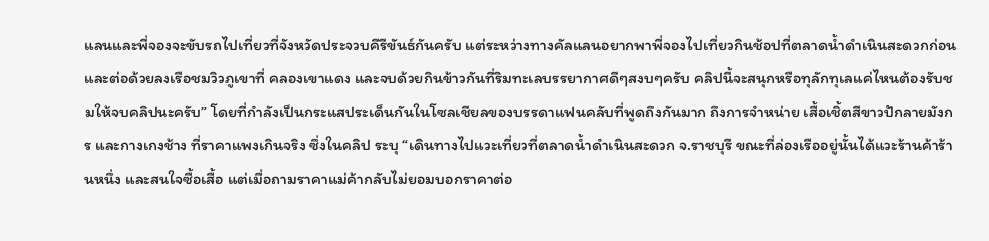แลนและพี่จองจะขับรถไปเที่ยวที่จังหวัดประจวบคีรีขันธ์กันครับ แต่ระหว่างทางคัลแลนอยากพาพี่จองไปเที่ยวกินช้อปที่ตลาดน้ำดำเนินสะดวกก่อน และต่อด้วยลงเรือชมวิวภูเขาที่ คลองเขาแดง และจบด้วยกินข้าวกันที่ริมทะเลบรรยากาศดีๆสงบๆครับ คลิปนี้จะสนุกหรือทุลักทุเลแค่ไหนต้องรับชมให้จบคลิปนะครับ” โดยที่กำลังเป็นกระแสประเด็นกันในโซลเชียลของบรรดาแฟนคลับที่พูดถึงกันมาก ถึงการจำหน่าย เสื้อเชิ้ตสีขาวปักลายมังกร และกางเกงช้าง ที่ราคาแพงเกินจริง ซึ่งในคลิป ระบุ “เดินทางไปแวะเที่ยวที่ตลาดน้ำดำเนินสะดวก จ.ราชบุรี ขณะที่ล่องเรืออยู่นั้นได้แวะร้านค้าร้านหนึ่ง และสนใจซื้อเสื้อ แต่เมื่อถามราคาแม่ค้ากลับไม่ยอมบอกราคาต่อ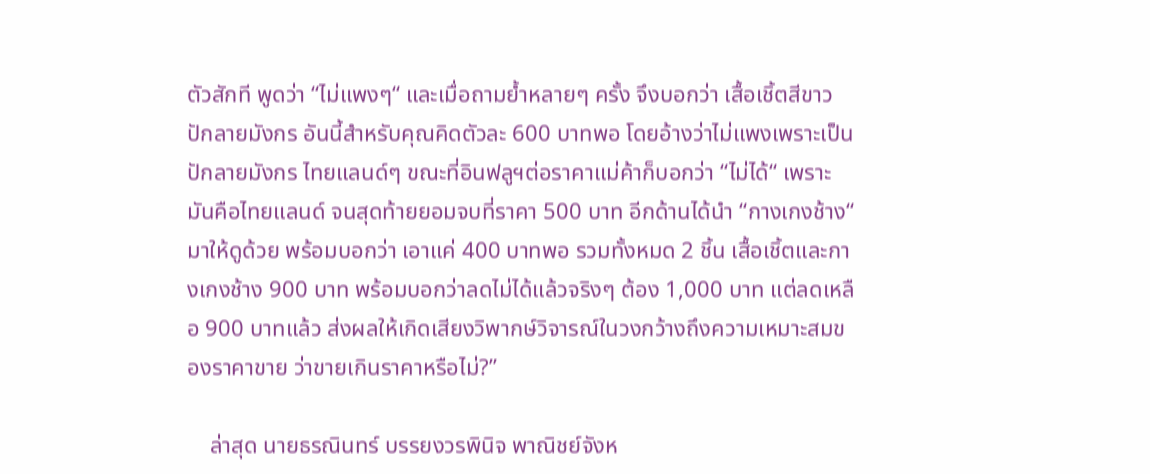ตัวสักที พูดว่า “ไม่แพงๆ“ และเมื่อถามย้ำหลายๆ ครั้ง จึงบอกว่า เสื้อเชิ้ตสีขาวปักลายมังกร อันนี้สำหรับคุณคิดตัวละ 600 บาทพอ โดยอ้างว่าไม่แพงเพราะเป็นปักลายมังกร ไทยแลนด์ๆ ขณะที่อินฟลูฯต่อราคาแม่ค้าก็บอกว่า “ไม่ได้“ เพราะมันคือไทยแลนด์ จนสุดท้ายยอมจบที่ราคา 500 บาท อีกด้านได้นำ “กางเกงช้าง“ มาให้ดูด้วย พร้อมบอกว่า เอาแค่ 400 บาทพอ รวมทั้งหมด 2 ชิ้น เสื้อเชิ้ตและกางเกงช้าง 900 บาท พร้อมบอกว่าลดไม่ได้แล้วจริงๆ ต้อง 1,000 บาท แต่ลดเหลือ 900 บาทแล้ว ส่งผลให้เกิดเสียงวิพากษ์วิจารณ์ในวงกว้างถึงความเหมาะสมของราคาขาย ว่าขายเกินราคาหรือไม่?”

    ล่าสุด นายธรณินทร์ บรรยงวรพินิจ พาณิชย์จังห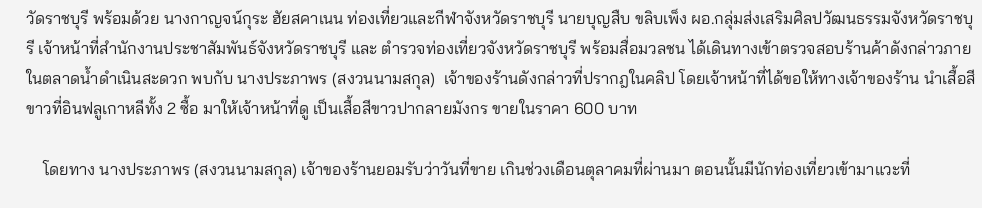วัดราชบุรี พร้อมด้วย นางกาญจน์กุระ ฮัยสคาเนน ท่องเที่ยวและกีฬาจังหวัดราชบุรี นายบุญสืบ ขลิบเพ็ง ผอ.กลุ่มส่งเสริมศิลปวัฒนธรรมจังหวัดราชบุรี เจ้าหน้าที่สำนักงานประชาสัมพันธ์จังหวัดราชบุรี และ ตำรวจท่องเที่ยวจังหวัดราชบุรี พร้อมสื่อมวลชน ได้เดินทางเข้าตรวจสอบร้านค้าดังกล่าวภายในตลาดน้ำดำเนินสะดวก พบกับ นางประภาพร (สงวนนามสกุล)  เจ้าของร้านดังกล่าวที่ปรากฎในคลิป โดยเจ้าหน้าที่ได้ขอให้ทางเจ้าของร้าน นำเสื้อสีขาวที่อินฟลูเกาหลีทั้ง 2 ซื้อ มาให้เจ้าหน้าที่ดู เป็นเสื้อสีขาวปากลายมังกร ขายในราคา 600 บาท

    โดยทาง นางประภาพร (สงวนนามสกุล) เจ้าของร้านยอมรับว่าวันที่ขาย เกินช่วงเดือนตุลาคมที่ผ่านมา ตอนนั้นมีนักท่องเที่ยวเข้ามาแวะที่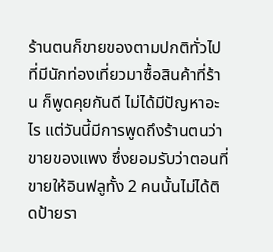ร้านตนก็ขายของตามปกติทั่วไปที่มีนักท่องเที่ยวมาซื้อสินค้าที่ร้าน ก็พูดคุยกันดี ไม่ได้มีปัญหาอะไร แต่วันนี้มีการพูดถึงร้านตนว่าขายของแพง ซึ่งยอมรับว่าตอนที่ขายให้อินฟลูทั้ง 2 คนนั้นไม่ได้ติดป้ายรา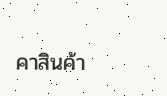คาสินค้า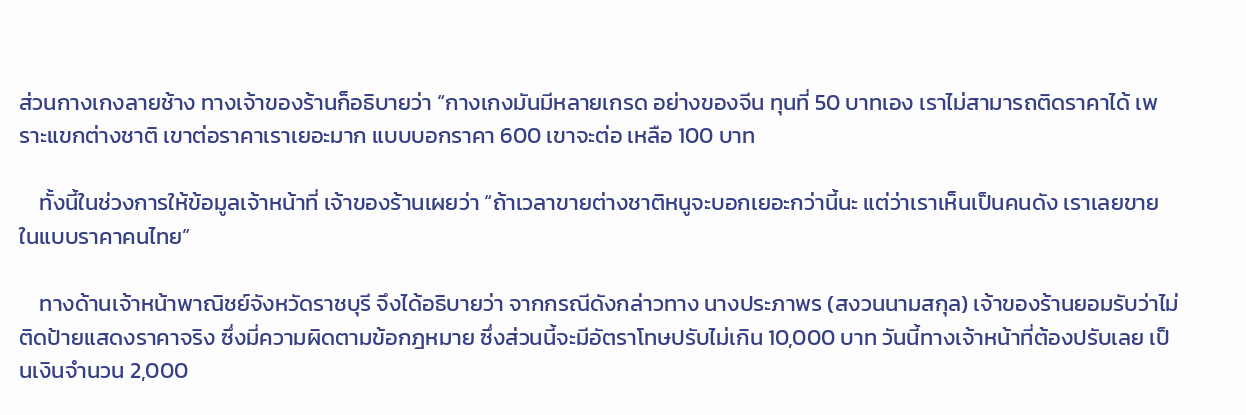ส่วนกางเกงลายช้าง ทางเจ้าของร้านก็อธิบายว่า “กางเกงมันมีหลายเกรด อย่างของจีน ทุนที่ 50 บาทเอง เราไม่สามารถติดราคาได้ เพราะแขกต่างชาติ เขาต่อราคาเราเยอะมาก แบบบอกราคา 600 เขาจะต่อ เหลือ 100 บาท

    ทั้งนี้ในช่วงการให้ข้อมูลเจ้าหน้าที่ เจ้าของร้านเผยว่า “ถ้าเวลาขายต่างชาติหนูจะบอกเยอะกว่านี้นะ แต่ว่าเราเห็นเป็นคนดัง เราเลยขายในแบบราคาคนไทย”

    ทางด้านเจ้าหน้าพาณิชย์จังหวัดราชบุรี จึงได้อธิบายว่า จากกรณีดังกล่าวทาง นางประภาพร (สงวนนามสกุล) เจ้าของร้านยอมรับว่าไม่ติดป้ายแสดงราคาจริง ซึ่งมี่ความผิดตามข้อกฎหมาย ซึ่งส่วนนี้จะมีอัตราโทษปรับไม่เกิน 10,000 บาท วันนี้ทางเจ้าหน้าที่ต้องปรับเลย เป็นเงินจำนวน 2,000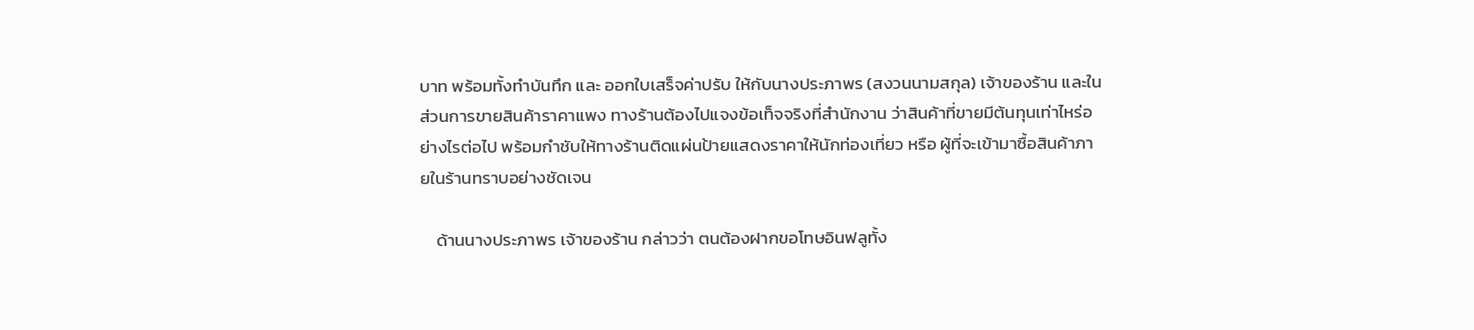บาท พร้อมทั้งทำบันทึก และ ออกใบเสร็จค่าปรับ ให้กับนางประภาพร (สงวนนามสกุล) เจ้าของร้าน และในส่วนการขายสินค้าราคาแพง ทางร้านต้องไปแจงข้อเท็จจริงที่สำนักงาน ว่าสินค้าที่ขายมีต้นทุนเท่าไหร่อย่างไรต่อไป พร้อมกำชับให้ทางร้านติดแผ่นป้ายแสดงราคาให้นักท่องเที่ยว หรือ ผู้ที่จะเข้ามาซื้อสินค้าภายในร้านทราบอย่างชัดเจน

    ด้านนางประภาพร เจ้าของร้าน กล่าวว่า ตนต้องฝากขอโทษอินฟลูทั้ง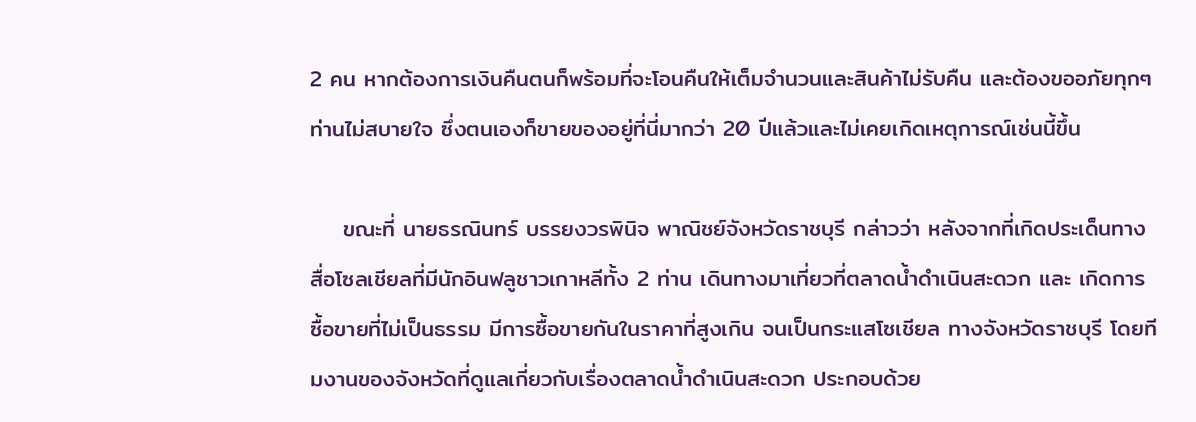2 คน หากต้องการเงินคืนตนก็พร้อมที่จะโอนคืนให้เต็มจำนวนและสินค้าไม่รับคืน และต้องขออภัยทุกๆท่านไม่สบายใจ ซึ่งตนเองก็ขายของอยู่ที่นี่มากว่า 20 ปีแล้วและไม่เคยเกิดเหตุการณ์เช่นนี้ขึ้น

    ขณะที่ นายธรณินทร์ บรรยงวรพินิจ พาณิชย์จังหวัดราชบุรี กล่าวว่า หลังจากที่เกิดประเด็นทางสื่อโซลเชียลที่มีนักอินฟลูชาวเกาหลีทั้ง 2 ท่าน เดินทางมาเที่ยวที่ตลาดน้ำดำเนินสะดวก และ เกิดการซื้อขายที่ไม่เป็นธรรม มีการซื้อขายกันในราคาที่สูงเกิน จนเป็นกระแสโซเชียล ทางจังหวัดราชบุรี โดยทีมงานของจังหวัดที่ดูแลเกี่ยวกับเรื่องตลาดน้ำดำเนินสะดวก ประกอบด้วย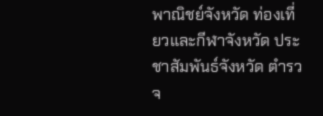พาณิชย์จังหวัด ท่องเที่ยวและกีฬาจังหวัด ประชาสัมพันธ์จังหวัด ตำรวจ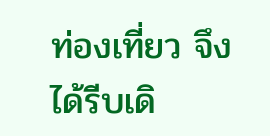ท่องเที่ยว จึงได้รีบเดิ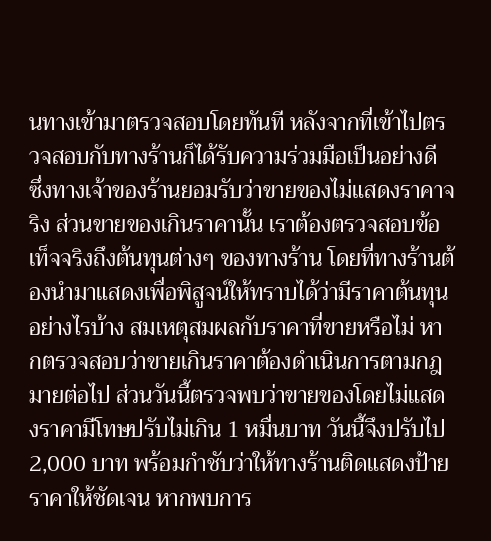นทางเข้ามาตรวจสอบโดยทันที หลังจากที่เข้าไปตรวจสอบกับทางร้านก็ได้รับความร่วมมือเป็นอย่างดี ซึ่งทางเจ้าของร้านยอมรับว่าขายของไม่แสดงราคาจริง ส่วนขายของเกินราคานั้น เราต้องตรวจสอบข้อเท็จจริงถึงต้นทุนต่างๆ ของทางร้าน โดยที่ทางร้านต้องนำมาแสดงเพื่อพิสูจน์ให้ทราบได้ว่ามีราคาต้นทุนอย่างไรบ้าง สมเหตุสมผลกับราคาที่ขายหรือไม่ หากตรวจสอบว่าขายเกินราคาต้องดำเนินการตามกฎมายต่อไป ส่วนวันนี้ตรวจพบว่าขายของโดยไม่แสดงราคามีโทษปรับไม่เกิน 1 หมื่นบาท วันนี้จึงปรับไป 2,000 บาท พร้อมกำชับว่าให้ทางร้านติดแสดงป้ายราคาให้ชัดเจน หากพบการ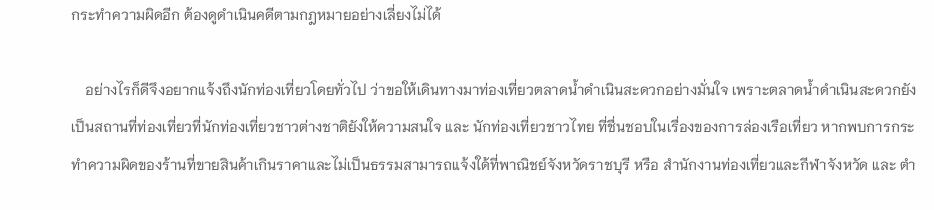กระทำความผิดอีก ต้องดูดำเนินคดีตามกฎหมายอย่างเลี่ยงไม่ได้

    อย่างไรก็ดีจึงอยากแจ้งถึงนักท่องเที่ยวโดยทั่วไป ว่าขอให้เดินทางมาท่องเที่ยวตลาดน้ำดำเนินสะดวกอย่างมั่นใจ เพราะตลาดน้ำดำเนินสะดวกยังเป็นสถานที่ท่องเที่ยวที่นักท่องเที่ยวชาวต่างชาติยังให้ความสนใจ และ นักท่องเที่ยวชาวไทย ที่ชื่นชอบในเรื่องของการล่องเรือเที่ยว หากพบการกระทำความผิดของร้านที่ขายสินค้าเกินราคาและไม่เป็นธรรมสามารถแจ้งใด้ที่พาณิชย์จังหวัดราชบุรี หรือ สำนักงานท่องเที่ยวและกีฬาจังหวัด และ ตำ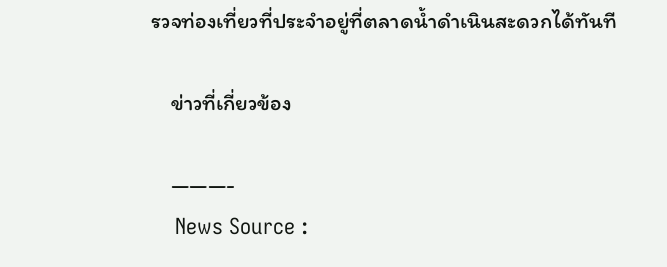รวจท่องเที่ยวที่ประจำอยู่ที่ตลาดน้ำดำเนินสะดวกได้ทันที

    ข่าวที่เกี่ยวข้อง

    ———-
    News Source :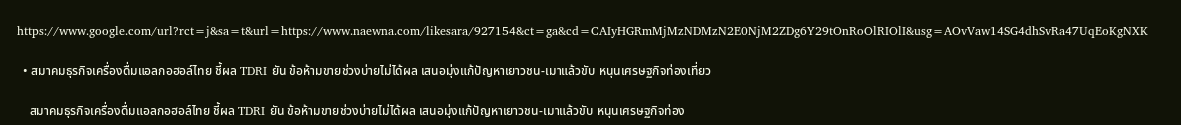https://www.google.com/url?rct=j&sa=t&url=https://www.naewna.com/likesara/927154&ct=ga&cd=CAIyHGRmMjMzNDMzN2E0NjM2ZDg6Y29tOnRoOlRIOlI&usg=AOvVaw14SG4dhSvRa47UqEoKgNXK

  • สมาคมธุรกิจเครื่องดื่มแอลกอฮอล์ไทย ชี้ผล TDRI ยัน ข้อห้ามขายช่วงบ่ายไม่ได้ผล เสนอมุ่งแก้ปัญหาเยาวชน-เมาแล้วขับ หนุนเศรษฐกิจท่องเที่ยว

    สมาคมธุรกิจเครื่องดื่มแอลกอฮอล์ไทย ชี้ผล TDRI ยัน ข้อห้ามขายช่วงบ่ายไม่ได้ผล เสนอมุ่งแก้ปัญหาเยาวชน-เมาแล้วขับ หนุนเศรษฐกิจท่อง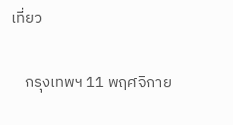เที่ยว

    กรุงเทพฯ 11 พฤศจิกาย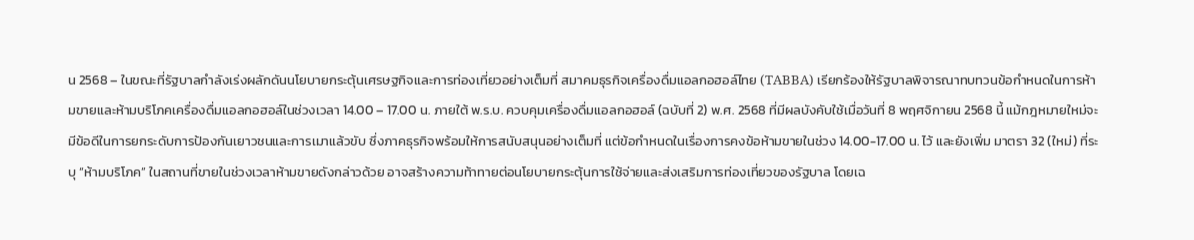น 2568 – ในขณะที่รัฐบาลกำลังเร่งผลักดันนโยบายกระตุ้นเศรษฐกิจและการท่องเที่ยวอย่างเต็มที่ สมาคมธุรกิจเครื่องดื่มแอลกอฮอล์ไทย (TABBA) เรียกร้องให้รัฐบาลพิจารณาทบทวนข้อกำหนดในการห้ามขายและห้ามบริโภคเครื่องดื่มแอลกอฮอล์ในช่วงเวลา 14.00 – 17.00 น. ภายใต้ พ.ร.บ. ควบคุมเครื่องดื่มแอลกอฮอล์ (ฉบับที่ 2) พ.ศ. 2568 ที่มีผลบังคับใช้เมื่อวันที่ 8 พฤศจิกายน 2568 นี้ แม้กฎหมายใหม่จะมีข้อดีในการยกระดับการป้องกันเยาวชนและการเมาแล้วขับ ซึ่งภาคธุรกิจพร้อมให้การสนับสนุนอย่างเต็มที่ แต่ข้อกำหนดในเรื่องการคงข้อห้ามขายในช่วง 14.00-17.00 น. ไว้ และยังเพิ่ม มาตรา 32 (ใหม่) ที่ระบุ “ห้ามบริโภค” ในสถานที่ขายในช่วงเวลาห้ามขายดังกล่าวด้วย อาจสร้างความท้าทายต่อนโยบายกระตุ้นการใช้จ่ายและส่งเสริมการท่องเที่ยวของรัฐบาล โดยเฉ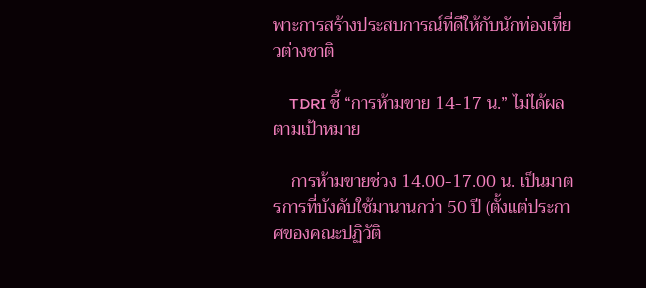พาะการสร้างประสบการณ์ที่ดีให้กับนักท่องเที่ยวต่างชาติ

    TDRI ชี้ “การห้ามขาย 14-17 น.” ไม่ได้ผลตามเป้าหมาย

    การห้ามขายช่วง 14.00-17.00 น. เป็นมาตรการที่บังคับใช้มานานกว่า 50 ปี (ตั้งแต่ประกาศของคณะปฏิวัติ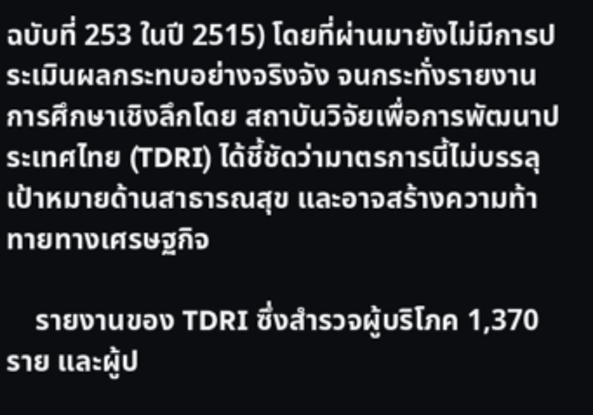ฉบับที่ 253 ในปี 2515) โดยที่ผ่านมายังไม่มีการประเมินผลกระทบอย่างจริงจัง จนกระทั่งรายงานการศึกษาเชิงลึกโดย สถาบันวิจัยเพื่อการพัฒนาประเทศไทย (TDRI) ได้ชี้ชัดว่ามาตรการนี้ไม่บรรลุเป้าหมายด้านสาธารณสุข และอาจสร้างความท้าทายทางเศรษฐกิจ

    รายงานของ TDRI ซึ่งสำรวจผู้บริโภค 1,370 ราย และผู้ป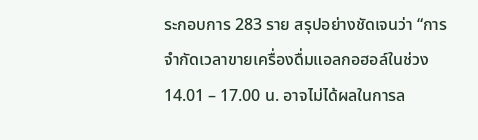ระกอบการ 283 ราย สรุปอย่างชัดเจนว่า “การจำกัดเวลาขายเครื่องดื่มแอลกอฮอล์ในช่วง 14.01 – 17.00 น. อาจไม่ได้ผลในการล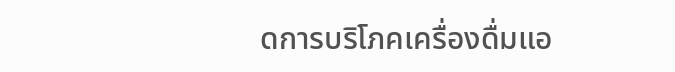ดการบริโภคเครื่องดื่มแอ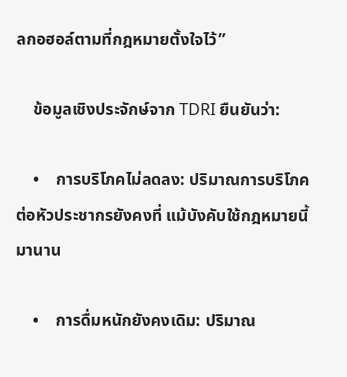ลกอฮอล์ตามที่กฎหมายตั้งใจไว้”

    ข้อมูลเชิงประจักษ์จาก TDRI ยืนยันว่า:

    •    การบริโภคไม่ลดลง: ปริมาณการบริโภคต่อหัวประชากรยังคงที่ แม้บังคับใช้กฎหมายนี้มานาน

    •    การดื่มหนักยังคงเดิม: ปริมาณ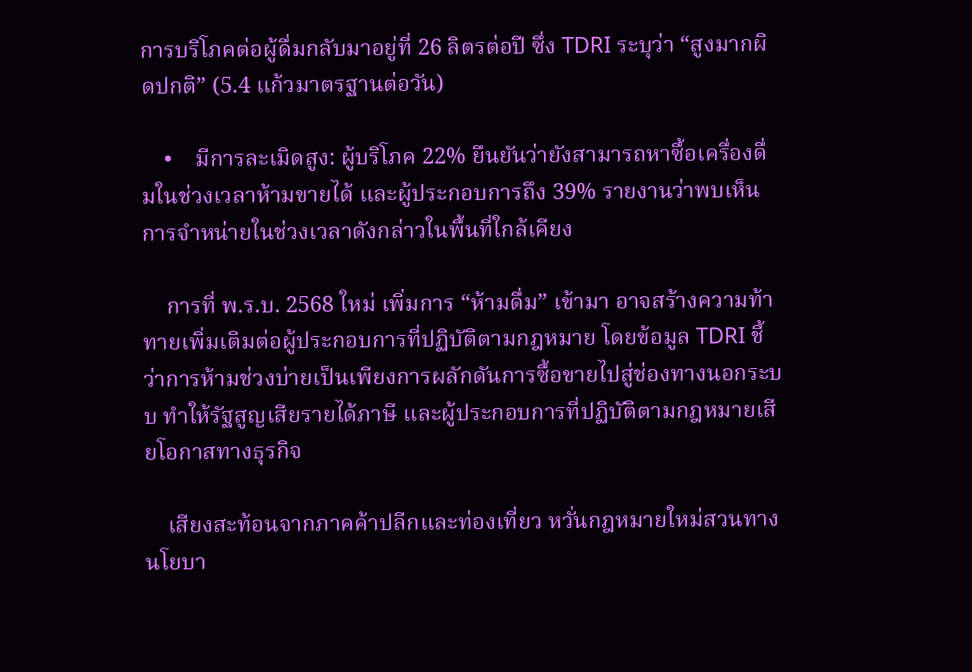การบริโภคต่อผู้ดื่มกลับมาอยู่ที่ 26 ลิตรต่อปี ซึ่ง TDRI ระบุว่า “สูงมากผิดปกติ” (5.4 แก้วมาตรฐานต่อวัน)

    •    มีการละเมิดสูง: ผู้บริโภค 22% ยืนยันว่ายังสามารถหาซื้อเครื่องดื่มในช่วงเวลาห้ามขายได้ และผู้ประกอบการถึง 39% รายงานว่าพบเห็นการจำหน่ายในช่วงเวลาดังกล่าวในพื้นที่ใกล้เคียง

    การที่ พ.ร.บ. 2568 ใหม่ เพิ่มการ “ห้ามดื่ม” เข้ามา อาจสร้างความท้าทายเพิ่มเติมต่อผู้ประกอบการที่ปฏิบัติตามกฎหมาย โดยข้อมูล TDRI ชี้ว่าการห้ามช่วงบ่ายเป็นเพียงการผลักดันการซื้อขายไปสู่ช่องทางนอกระบบ ทำให้รัฐสูญเสียรายได้ภาษี และผู้ประกอบการที่ปฏิบัติตามกฎหมายเสียโอกาสทางธุรกิจ

    เสียงสะท้อนจากภาคค้าปลีกและท่องเที่ยว หวั่นกฎหมายใหม่สวนทางนโยบา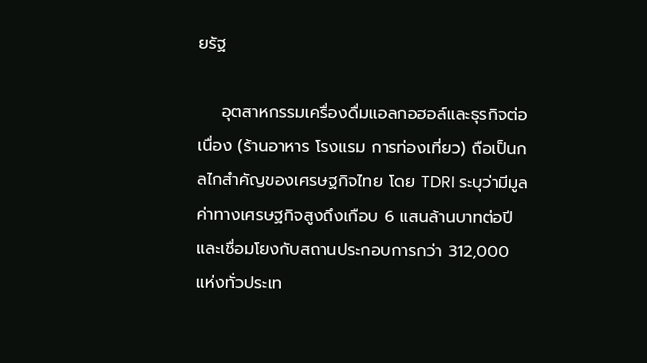ยรัฐ

    อุตสาหกรรมเครื่องดื่มแอลกอฮอล์และธุรกิจต่อเนื่อง (ร้านอาหาร โรงแรม การท่องเที่ยว) ถือเป็นกลไกสำคัญของเศรษฐกิจไทย โดย TDRI ระบุว่ามีมูลค่าทางเศรษฐกิจสูงถึงเกือบ 6 แสนล้านบาทต่อปี และเชื่อมโยงกับสถานประกอบการกว่า 312,000 แห่งทั่วประเท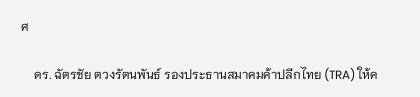ศ

    ดร. ฉัตรชัย ตวงรัตนพันธ์ รองประธานสมาคมค้าปลีกไทย (TRA) ให้ค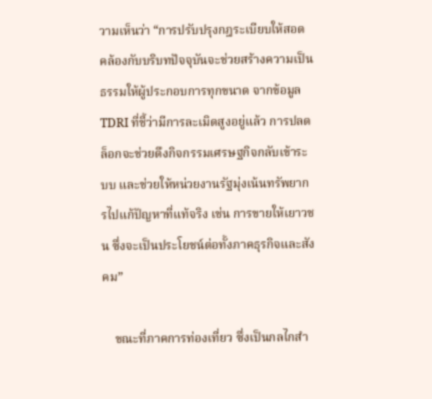วามเห็นว่า “การปรับปรุงกฎระเบียบให้สอดคล้องกับบริบทปัจจุบันจะช่วยสร้างความเป็นธรรมให้ผู้ประกอบการทุกขนาด จากข้อมูล TDRI ที่ชี้ว่ามีการละเมิดสูงอยู่แล้ว การปลดล็อกจะช่วยดึงกิจกรรมเศรษฐกิจกลับเข้าระบบ และช่วยให้หน่วยงานรัฐมุ่งเน้นทรัพยากรไปแก้ปัญหาที่แท้จริง เช่น การขายให้เยาวชน ซึ่งจะเป็นประโยชน์ต่อทั้งภาคธุรกิจและสังคม”

    ขณะที่ภาคการท่องเที่ยว ซึ่งเป็นกลไกสำ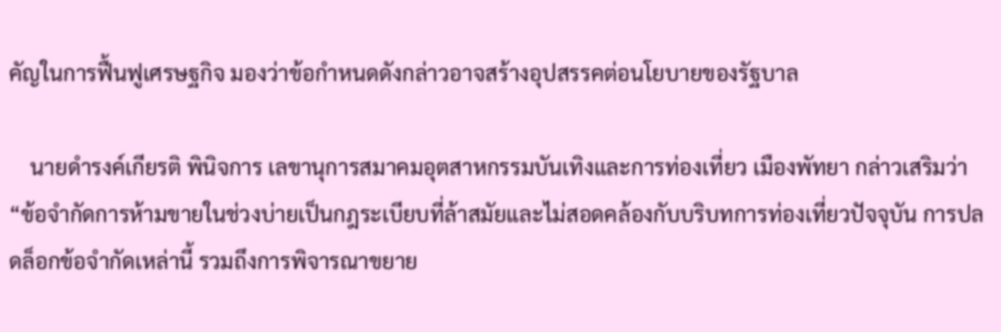คัญในการฟื้นฟูเศรษฐกิจ มองว่าข้อกำหนดดังกล่าวอาจสร้างอุปสรรคต่อนโยบายของรัฐบาล

    นายดำรงค์เกียรติ พินิจการ เลขานุการสมาคมอุตสาหกรรมบันเทิงและการท่องเที่ยว เมืองพัทยา กล่าวเสริมว่า “ข้อจำกัดการห้ามขายในช่วงบ่ายเป็นกฎระเบียบที่ล้าสมัยและไม่สอดคล้องกับบริบทการท่องเที่ยวปัจจุบัน การปลดล็อกข้อจำกัดเหล่านี้ รวมถึงการพิจารณาขยาย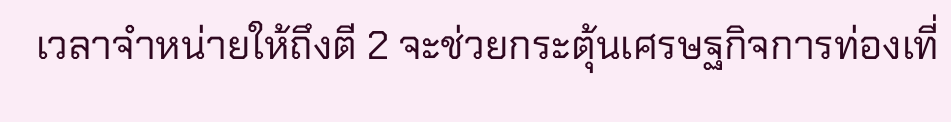เวลาจำหน่ายให้ถึงตี 2 จะช่วยกระตุ้นเศรษฐกิจการท่องเที่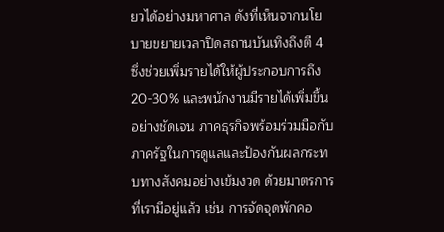ยวได้อย่างมหาศาล ดังที่เห็นจากนโยบายขยายเวลาปิดสถานบันเทิงถึงตี 4 ซึ่งช่วยเพิ่มรายได้ให้ผู้ประกอบการถึง 20-30% และพนักงานมีรายได้เพิ่มขึ้นอย่างชัดเจน ภาคธุรกิจพร้อมร่วมมือกับภาครัฐในการดูแลและป้องกันผลกระทบทางสังคมอย่างเข้มงวด ด้วยมาตรการที่เรามีอยู่แล้ว เช่น การจัดจุดพักคอ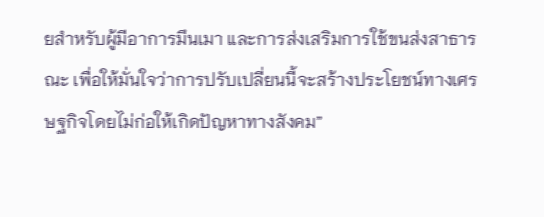ยสำหรับผู้มีอาการมึนเมา และการส่งเสริมการใช้ขนส่งสาธารณะ เพื่อให้มั่นใจว่าการปรับเปลี่ยนนี้จะสร้างประโยชน์ทางเศรษฐกิจโดยไม่ก่อให้เกิดปัญหาทางสังคม”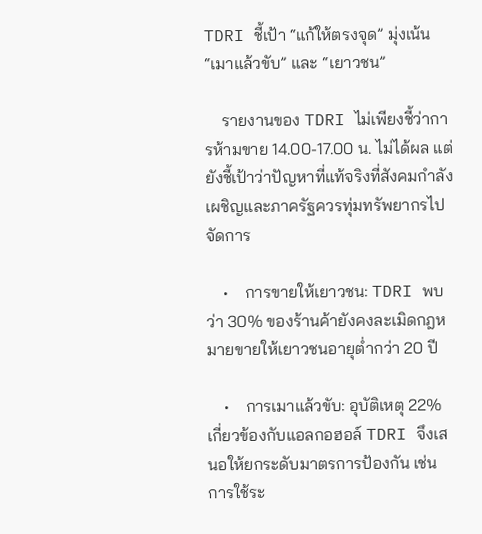TDRI ชี้เป้า “แก้ให้ตรงจุด” มุ่งเน้น “เมาแล้วขับ” และ “เยาวชน”

    รายงานของ TDRI ไม่เพียงชี้ว่าการห้ามขาย 14.00-17.00 น. ไม่ได้ผล แต่ยังชี้เป้าว่าปัญหาที่แท้จริงที่สังคมกำลังเผชิญและภาครัฐควรทุ่มทรัพยากรไปจัดการ

    •    การขายให้เยาวชน: TDRI พบว่า 30% ของร้านค้ายังคงละเมิดกฎหมายขายให้เยาวชนอายุต่ำกว่า 20 ปี

    •    การเมาแล้วขับ: อุบัติเหตุ 22% เกี่ยวข้องกับแอลกอฮอล์ TDRI จึงเสนอให้ยกระดับมาตรการป้องกัน เช่น การใช้ระ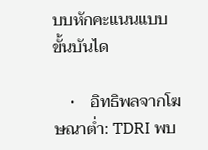บบหักคะแนนแบบขั้นบันได

    •    อิทธิพลจากโฆษณาต่ำ: TDRI พบ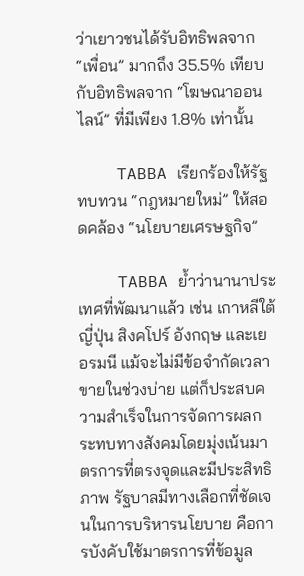ว่าเยาวชนได้รับอิทธิพลจาก “เพื่อน” มากถึง 35.5% เทียบกับอิทธิพลจาก “โฆษณาออนไลน์” ที่มีเพียง 1.8% เท่านั้น

    TABBA เรียกร้องให้รัฐทบทวน “กฎหมายใหม่” ให้สอดคล้อง “นโยบายเศรษฐกิจ”

    TABBA ย้ำว่านานาประเทศที่พัฒนาแล้ว เช่น เกาหลีใต้ ญี่ปุ่น สิงคโปร์ อังกฤษ และเยอรมนี แม้จะไม่มีข้อจำกัดเวลาขายในช่วงบ่าย แต่ก็ประสบความสำเร็จในการจัดการผลกระทบทางสังคมโดยมุ่งเน้นมาตรการที่ตรงจุดและมีประสิทธิภาพ รัฐบาลมีทางเลือกที่ชัดเจนในการบริหารนโยบาย คือการบังคับใช้มาตรการที่ข้อมูล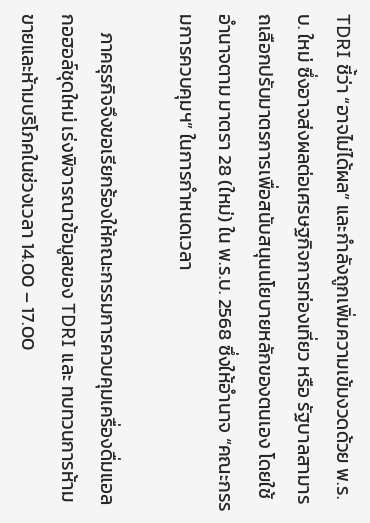TDRI ชี้ว่า “อาจไม่ได้ผล” และกำลังถูกเพิ่มความเข้มงวดด้วย พ.ร.บ. ใหม่ ซึ่งอาจส่งผลต่อเศรษฐกิจการท่องเที่ยว หรือ รัฐบาลสามารถเลือกปรับมาตรการเพื่อสนับสนุนนโยบายหลักของตนเอง โดยใช้อำนาจตาม มาตรา 28 (ใหม่) ใน พ.ร.บ. 2568 ซึ่งให้อำนาจ “คณะกรรมการควบคุมฯ” ในการกำหนดเวลา

    ภาคธุรกิจจึงขอเรียกร้องให้คณะกรรมการควบคุมเครื่องดื่มแอลกอฮอล์ชุดใหม่ เร่งพิจารณาข้อมูลของ TDRI และ ทบทวนการห้ามขายและห้ามบริโภคในช่วงเวลา 14.00 – 17.00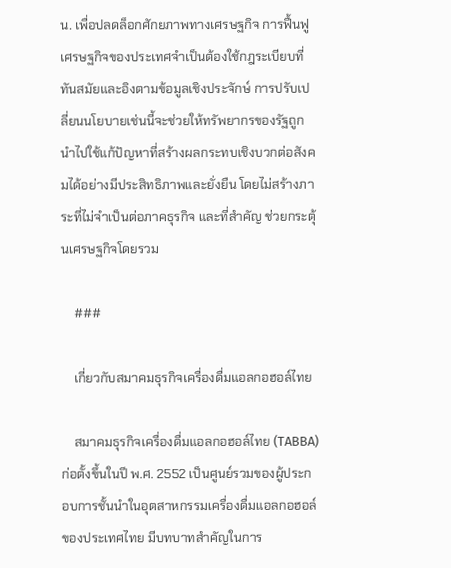น. เพื่อปลดล็อกศักยภาพทางเศรษฐกิจ การฟื้นฟูเศรษฐกิจของประเทศจำเป็นต้องใช้กฎระเบียบที่ทันสมัยและอิงตามข้อมูลเชิงประจักษ์ การปรับเปลี่ยนนโยบายเช่นนี้จะช่วยให้ทรัพยากรของรัฐถูกนำไปใช้แก้ปัญหาที่สร้างผลกระทบเชิงบวกต่อสังคมได้อย่างมีประสิทธิภาพและยั่งยืน โดยไม่สร้างภาระที่ไม่จำเป็นต่อภาคธุรกิจ และที่สำคัญ ช่วยกระตุ้นเศรษฐกิจโดยรวม

    ###

    เกี่ยวกับสมาคมธุรกิจเครื่องดื่มแอลกอฮอล์ไทย

    สมาคมธุรกิจเครื่องดื่มแอลกอฮอล์ไทย (TABBA) ก่อตั้งขึ้นในปี พ.ศ. 2552 เป็นศูนย์รวมของผู้ประกอบการชั้นนำในอุตสาหกรรมเครื่องดื่มแอลกอฮอล์ของประเทศไทย มีบทบาทสำคัญในการ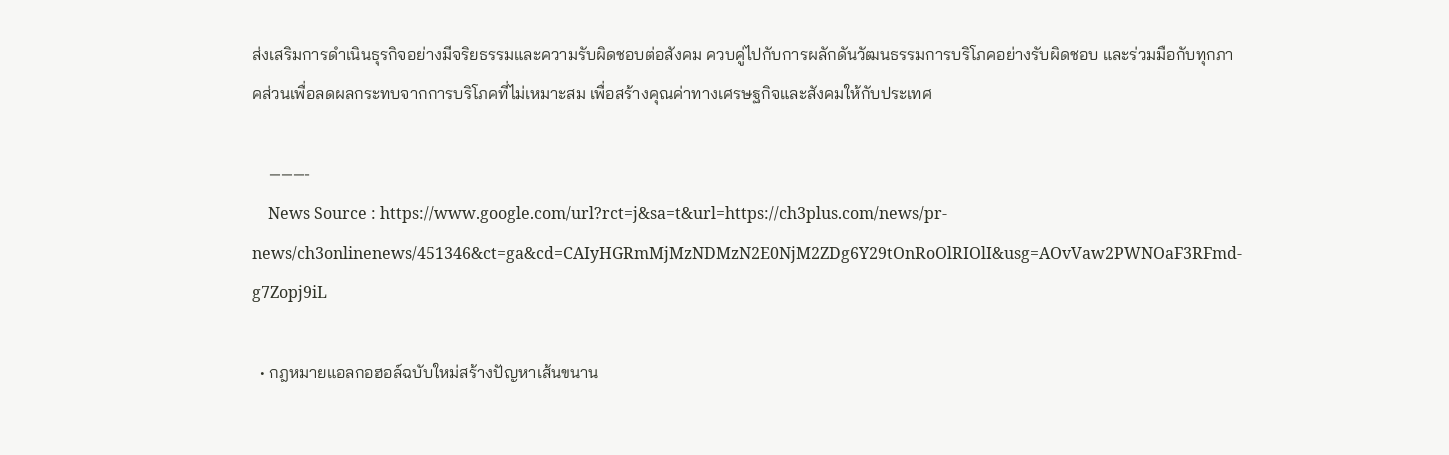ส่งเสริมการดำเนินธุรกิจอย่างมีจริยธรรมและความรับผิดชอบต่อสังคม ควบคู่ไปกับการผลักดันวัฒนธรรมการบริโภคอย่างรับผิดชอบ และร่วมมือกับทุกภาคส่วนเพื่อลดผลกระทบจากการบริโภคที่ไม่เหมาะสม เพื่อสร้างคุณค่าทางเศรษฐกิจและสังคมให้กับประเทศ

    ———-
    News Source : https://www.google.com/url?rct=j&sa=t&url=https://ch3plus.com/news/pr-news/ch3onlinenews/451346&ct=ga&cd=CAIyHGRmMjMzNDMzN2E0NjM2ZDg6Y29tOnRoOlRIOlI&usg=AOvVaw2PWNOaF3RFmd-g7Zopj9iL

  • กฎหมายแอลกอฮอล์ฉบับใหม่สร้างปัญหาเส้นขนาน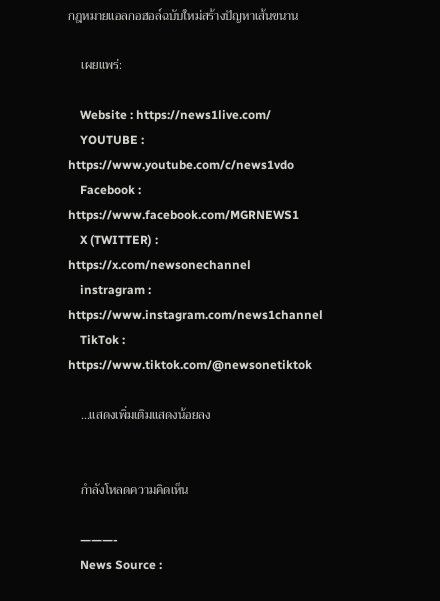กฎหมายแอลกอฮอล์ฉบับใหม่สร้างปัญหาเส้นขนาน

    เผยแพร่:

    Website : https://news1live.com/
    YOUTUBE : https://www.youtube.com/c/news1vdo
    Facebook : https://www.facebook.com/MGRNEWS1
    X (TWITTER) : https://x.com/newsonechannel
    instragram : https://www.instagram.com/news1channel
    TikTok : https://www.tiktok.com/@newsonetiktok

    …แสดงเพิ่มเติมแสดงน้อยลง


    กำลังโหลดความคิดเห็น

    ———-
    News Source :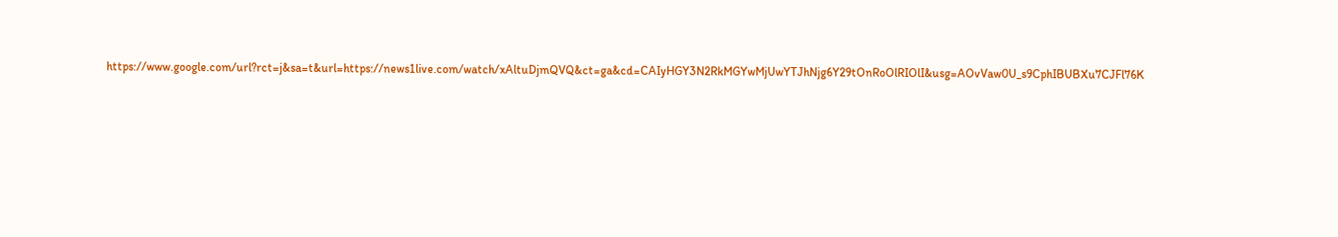https://www.google.com/url?rct=j&sa=t&url=https://news1live.com/watch/xAltuDjmQVQ&ct=ga&cd=CAIyHGY3N2RkMGYwMjUwYTJhNjg6Y29tOnRoOlRIOlI&usg=AOvVaw0U_s9CphIBUBXu7CJFl76K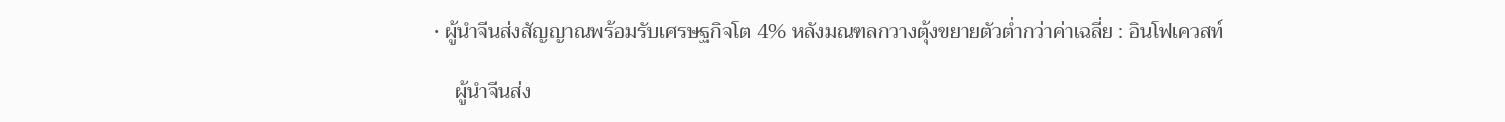• ผู้นำจีนส่งสัญญาณพร้อมรับเศรษฐกิจโต 4% หลังมณฑลกวางตุ้งขยายตัวต่ำกว่าค่าเฉลี่ย : อินโฟเควสท์

    ผู้นำจีนส่ง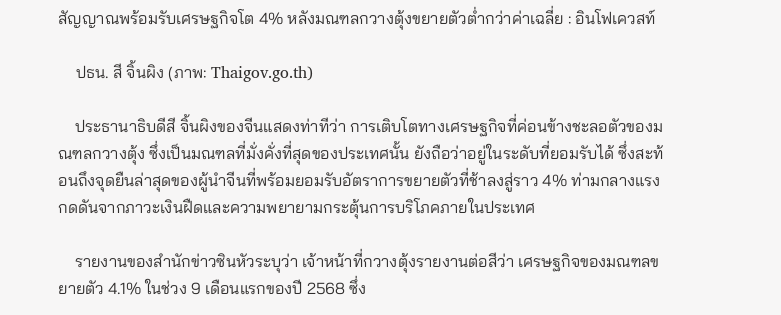สัญญาณพร้อมรับเศรษฐกิจโต 4% หลังมณฑลกวางตุ้งขยายตัวต่ำกว่าค่าเฉลี่ย : อินโฟเควสท์

    ปธน. สี จิ้นผิง (ภาพ: Thaigov.go.th)

    ประธานาธิบดีสี จิ้นผิงของจีนแสดงท่าทีว่า การเติบโตทางเศรษฐกิจที่ค่อนข้างชะลอตัวของมณฑลกวางตุ้ง ซึ่งเป็นมณฑลที่มั่งคั่งที่สุดของประเทศนั้น ยังถือว่าอยู่ในระดับที่ยอมรับได้ ซึ่งสะท้อนถึงจุดยืนล่าสุดของผู้นำจีนที่พร้อมยอมรับอัตราการขยายตัวที่ช้าลงสู่ราว 4% ท่ามกลางแรงกดดันจากภาวะเงินฝืดและความพยายามกระตุ้นการบริโภคภายในประเทศ

    รายงานของสำนักข่าวซินหัวระบุว่า เจ้าหน้าที่กวางตุ้งรายงานต่อสีว่า เศรษฐกิจของมณฑลขยายตัว 4.1% ในช่วง 9 เดือนแรกของปี 2568 ซึ่ง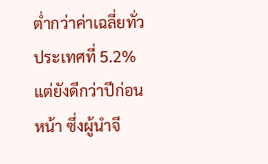ต่ำกว่าค่าเฉลี่ยทั่วประเทศที่ 5.2% แต่ยังดีกว่าปีก่อนหน้า ซึ่งผู้นำจี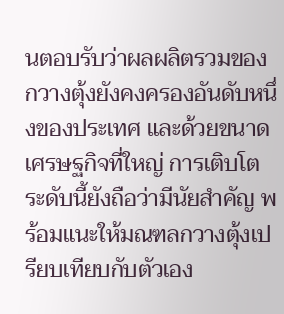นตอบรับว่าผลผลิตรวมของกวางตุ้งยังคงครองอันดับหนึ่งของประเทศ และด้วยขนาดเศรษฐกิจที่ใหญ่ การเติบโตระดับนี้ยังถือว่ามีนัยสำคัญ พร้อมแนะให้มณฑลกวางตุ้งเปรียบเทียบกับตัวเอง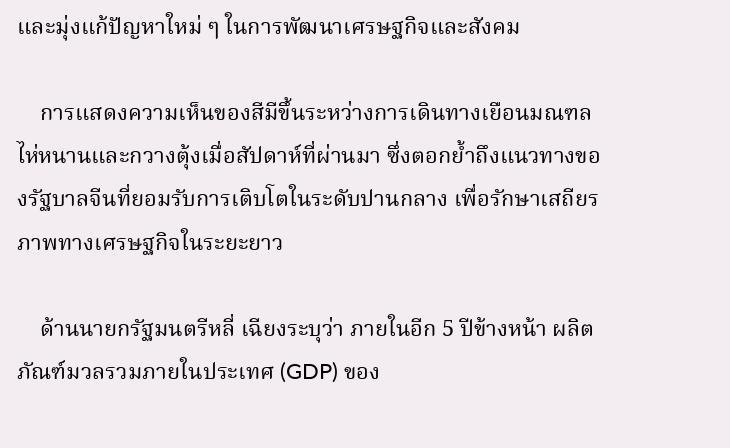และมุ่งแก้ปัญหาใหม่ ๆ ในการพัฒนาเศรษฐกิจและสังคม

    การแสดงความเห็นของสีมีขึ้นระหว่างการเดินทางเยือนมณฑลไห่หนานและกวางตุ้งเมื่อสัปดาห์ที่ผ่านมา ซึ่งตอกย้ำถึงแนวทางของรัฐบาลจีนที่ยอมรับการเติบโตในระดับปานกลาง เพื่อรักษาเสถียรภาพทางเศรษฐกิจในระยะยาว

    ด้านนายกรัฐมนตรีหลี่ เฉียงระบุว่า ภายในอีก 5 ปีข้างหน้า ผลิตภัณฑ์มวลรวมภายในประเทศ (GDP) ของ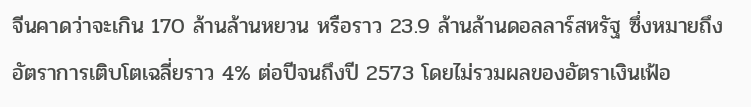จีนคาดว่าจะเกิน 170 ล้านล้านหยวน หรือราว 23.9 ล้านล้านดอลลาร์สหรัฐ ซึ่งหมายถึงอัตราการเติบโตเฉลี่ยราว 4% ต่อปีจนถึงปี 2573 โดยไม่รวมผลของอัตราเงินเฟ้อ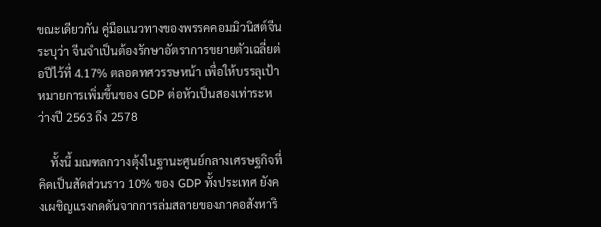ขณะเดียวกัน คู่มือแนวทางของพรรคคอมมิวนิสต์จีนระบุว่า จีนจำเป็นต้องรักษาอัตราการขยายตัวเฉลี่ยต่อปีไว้ที่ 4.17% ตลอดทศวรรษหน้า เพื่อให้บรรลุเป้าหมายการเพิ่มขึ้นของ GDP ต่อหัวเป็นสองเท่าระหว่างปี 2563 ถึง 2578

    ทั้งนี้ มณฑลกวางตุ้งในฐานะศูนย์กลางเศรษฐกิจที่คิดเป็นสัดส่วนราว 10% ของ GDP ทั้งประเทศ ยังคงเผชิญแรงกดดันจากการล่มสลายของภาคอสังหาริ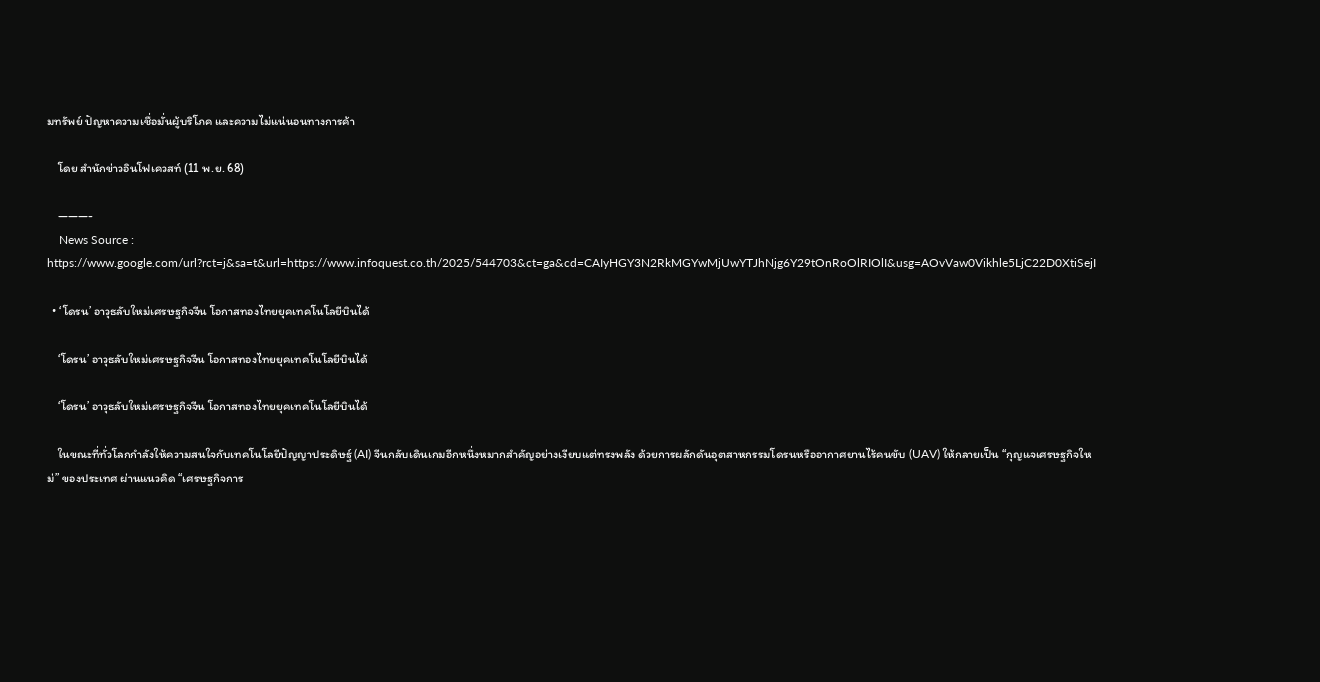มทรัพย์ ปัญหาความเชื่อมั่นผู้บริโภค และความไม่แน่นอนทางการค้า

    โดย สำนักข่าวอินโฟเควสท์ (11 พ.ย. 68)

    ———-
    News Source : https://www.google.com/url?rct=j&sa=t&url=https://www.infoquest.co.th/2025/544703&ct=ga&cd=CAIyHGY3N2RkMGYwMjUwYTJhNjg6Y29tOnRoOlRIOlI&usg=AOvVaw0Vikhle5LjC22D0XtiSejI

  • ‘โดรน’ อาวุธลับใหม่เศรษฐกิจจีน โอกาสทองไทยยุคเทคโนโลยีบินได้

    ‘โดรน’ อาวุธลับใหม่เศรษฐกิจจีน โอกาสทองไทยยุคเทคโนโลยีบินได้

    ‘โดรน’ อาวุธลับใหม่เศรษฐกิจจีน โอกาสทองไทยยุคเทคโนโลยีบินได้

    ในขณะที่ทั่วโลกกำลังให้ความสนใจกับเทคโนโลยีปัญญาประดิษฐ์ (AI) จีนกลับเดินเกมอีกหนึ่งหมากสำคัญอย่างเงียบแต่ทรงพลัง ด้วยการผลักดันอุตสาหกรรมโดรนหรืออากาศยานไร้คนขับ (UAV) ให้กลายเป็น “กุญแจเศรษฐกิจใหม่” ของประเทศ ผ่านแนวคิด “เศรษฐกิจการ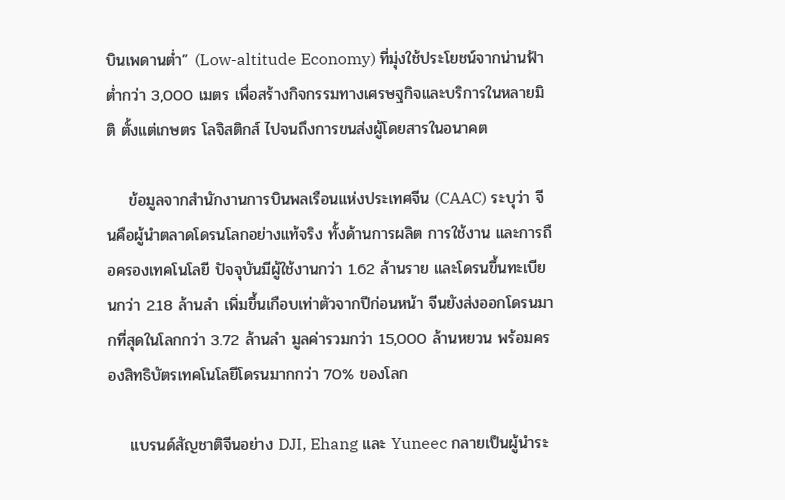บินเพดานต่ำ” (Low-altitude Economy) ที่มุ่งใช้ประโยชน์จากน่านฟ้าต่ำกว่า 3,000 เมตร เพื่อสร้างกิจกรรมทางเศรษฐกิจและบริการในหลายมิติ ตั้งแต่เกษตร โลจิสติกส์ ไปจนถึงการขนส่งผู้โดยสารในอนาคต

    ข้อมูลจากสำนักงานการบินพลเรือนแห่งประเทศจีน (CAAC) ระบุว่า จีนคือผู้นำตลาดโดรนโลกอย่างแท้จริง ทั้งด้านการผลิต การใช้งาน และการถือครองเทคโนโลยี ปัจจุบันมีผู้ใช้งานกว่า 1.62 ล้านราย และโดรนขึ้นทะเบียนกว่า 2.18 ล้านลำ เพิ่มขึ้นเกือบเท่าตัวจากปีก่อนหน้า จีนยังส่งออกโดรนมากที่สุดในโลกกว่า 3.72 ล้านลำ มูลค่ารวมกว่า 15,000 ล้านหยวน พร้อมครองสิทธิบัตรเทคโนโลยีโดรนมากกว่า 70% ของโลก

    แบรนด์สัญชาติจีนอย่าง DJI, Ehang และ Yuneec กลายเป็นผู้นำระ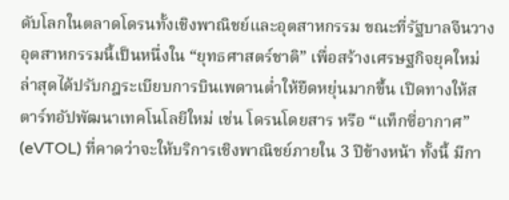ดับโลกในตลาดโดรนทั้งเชิงพาณิชย์และอุตสาหกรรม ขณะที่รัฐบาลจีนวางอุตสาหกรรมนี้เป็นหนึ่งใน “ยุทธศาสตร์ชาติ” เพื่อสร้างเศรษฐกิจยุคใหม่ ล่าสุดได้ปรับกฎระเบียบการบินเพดานต่ำให้ยืดหยุ่นมากขึ้น เปิดทางให้สตาร์ทอัปพัฒนาเทคโนโลยีใหม่ เช่น โดรนโดยสาร หรือ “แท็กซี่อากาศ” (eVTOL) ที่คาดว่าจะให้บริการเชิงพาณิชย์ภายใน 3 ปีข้างหน้า ทั้งนี้ มีกา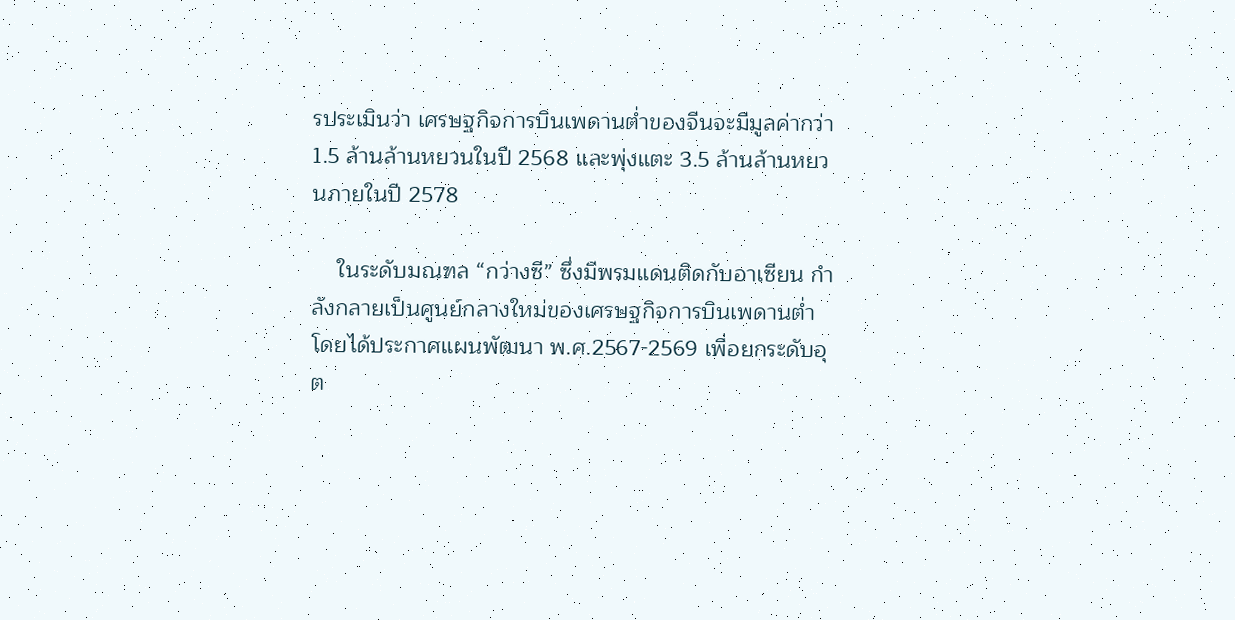รประเมินว่า เศรษฐกิจการบินเพดานต่ำของจีนจะมีมูลค่ากว่า 1.5 ล้านล้านหยวนในปี 2568 และพุ่งแตะ 3.5 ล้านล้านหยวนภายในปี 2578

    ในระดับมณฑล “กว่างซี” ซึ่งมีพรมแดนติดกับอาเซียน กำลังกลายเป็นศูนย์กลางใหม่ของเศรษฐกิจการบินเพดานต่ำ โดยได้ประกาศแผนพัฒนา พ.ศ.2567-2569 เพื่อยกระดับอุต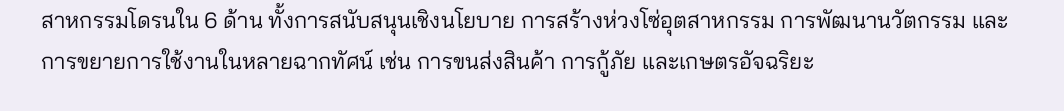สาหกรรมโดรนใน 6 ด้าน ทั้งการสนับสนุนเชิงนโยบาย การสร้างห่วงโซ่อุตสาหกรรม การพัฒนานวัตกรรม และการขยายการใช้งานในหลายฉากทัศน์ เช่น การขนส่งสินค้า การกู้ภัย และเกษตรอัจฉริยะ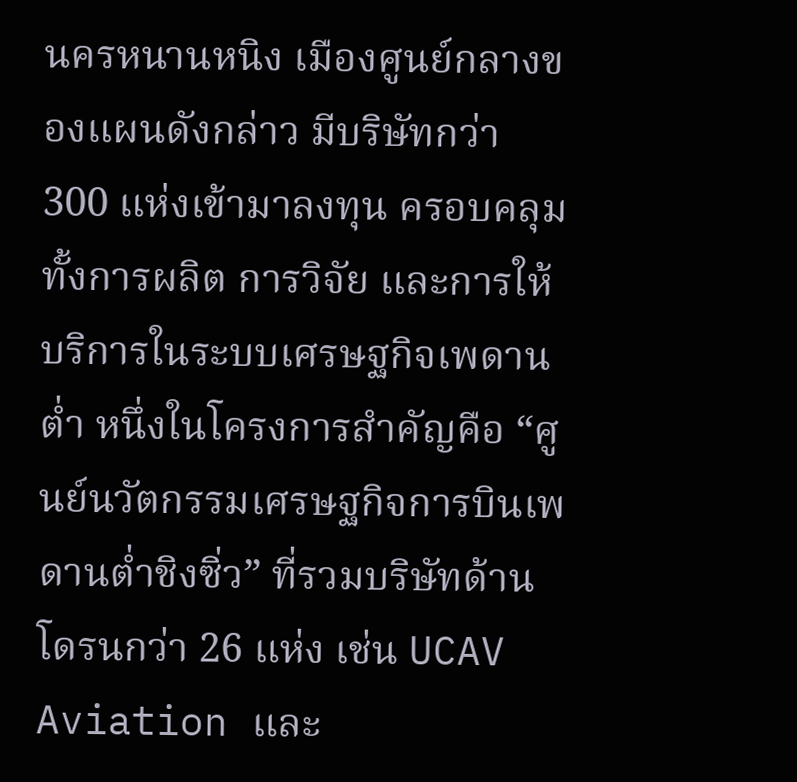นครหนานหนิง เมืองศูนย์กลางของแผนดังกล่าว มีบริษัทกว่า 300 แห่งเข้ามาลงทุน ครอบคลุมทั้งการผลิต การวิจัย และการให้บริการในระบบเศรษฐกิจเพดานต่ำ หนึ่งในโครงการสำคัญคือ “ศูนย์นวัตกรรมเศรษฐกิจการบินเพดานต่ำชิงซิ่ว” ที่รวมบริษัทด้านโดรนกว่า 26 แห่ง เช่น UCAV Aviation และ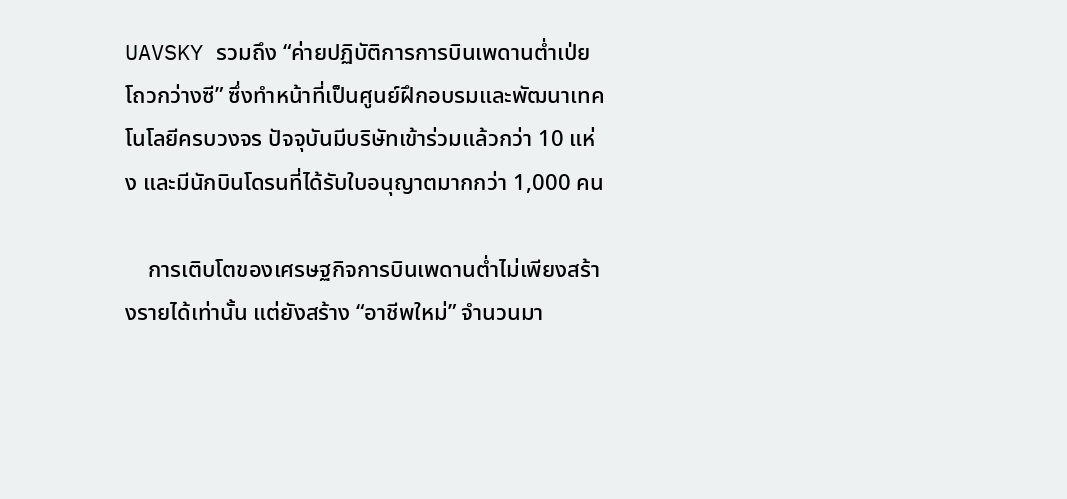UAVSKY รวมถึง “ค่ายปฏิบัติการการบินเพดานต่ำเป่ยโถวกว่างซี” ซึ่งทำหน้าที่เป็นศูนย์ฝึกอบรมและพัฒนาเทคโนโลยีครบวงจร ปัจจุบันมีบริษัทเข้าร่วมแล้วกว่า 10 แห่ง และมีนักบินโดรนที่ได้รับใบอนุญาตมากกว่า 1,000 คน

    การเติบโตของเศรษฐกิจการบินเพดานต่ำไม่เพียงสร้างรายได้เท่านั้น แต่ยังสร้าง “อาชีพใหม่” จำนวนมา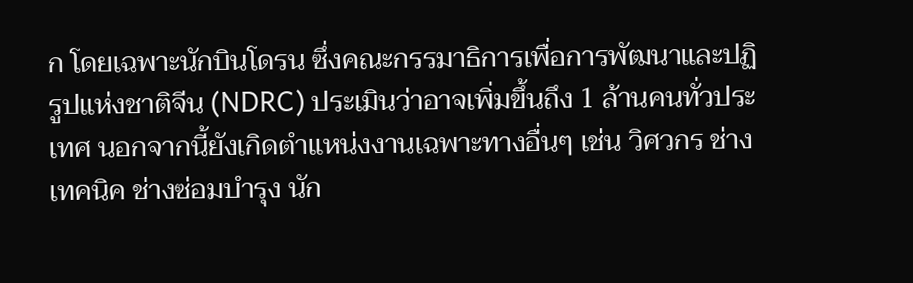ก โดยเฉพาะนักบินโดรน ซึ่งคณะกรรมาธิการเพื่อการพัฒนาและปฏิรูปแห่งชาติจีน (NDRC) ประเมินว่าอาจเพิ่มขึ้นถึง 1 ล้านคนทั่วประเทศ นอกจากนี้ยังเกิดตำแหน่งงานเฉพาะทางอื่นๆ เช่น วิศวกร ช่างเทคนิค ช่างซ่อมบำรุง นัก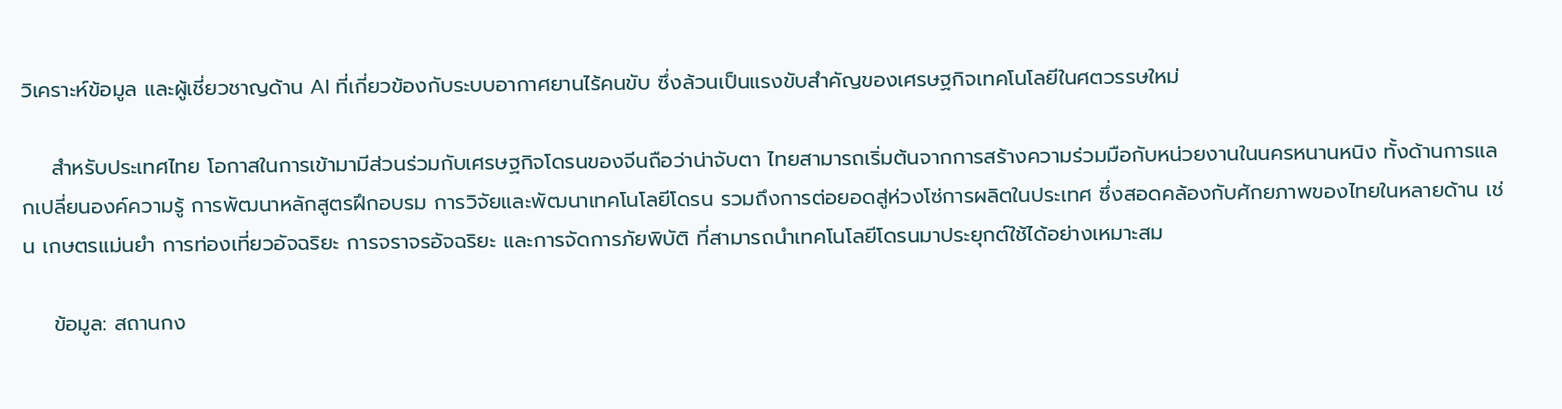วิเคราะห์ข้อมูล และผู้เชี่ยวชาญด้าน AI ที่เกี่ยวข้องกับระบบอากาศยานไร้คนขับ ซึ่งล้วนเป็นแรงขับสำคัญของเศรษฐกิจเทคโนโลยีในศตวรรษใหม่

    สำหรับประเทศไทย โอกาสในการเข้ามามีส่วนร่วมกับเศรษฐกิจโดรนของจีนถือว่าน่าจับตา ไทยสามารถเริ่มต้นจากการสร้างความร่วมมือกับหน่วยงานในนครหนานหนิง ทั้งด้านการแลกเปลี่ยนองค์ความรู้ การพัฒนาหลักสูตรฝึกอบรม การวิจัยและพัฒนาเทคโนโลยีโดรน รวมถึงการต่อยอดสู่ห่วงโซ่การผลิตในประเทศ ซึ่งสอดคล้องกับศักยภาพของไทยในหลายด้าน เช่น เกษตรแม่นยำ การท่องเที่ยวอัจฉริยะ การจราจรอัจฉริยะ และการจัดการภัยพิบัติ ที่สามารถนำเทคโนโลยีโดรนมาประยุกต์ใช้ได้อย่างเหมาะสม

    ข้อมูล: สถานกง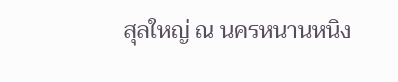สุลใหญ่ ณ นครหนานหนิง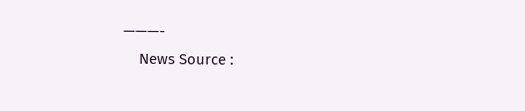———-
    News Source :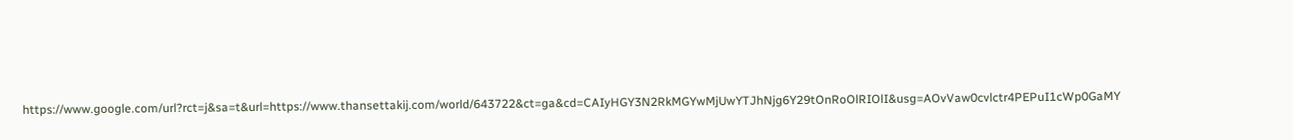https://www.google.com/url?rct=j&sa=t&url=https://www.thansettakij.com/world/643722&ct=ga&cd=CAIyHGY3N2RkMGYwMjUwYTJhNjg6Y29tOnRoOlRIOlI&usg=AOvVaw0cvlctr4PEPuI1cWp0GaMY